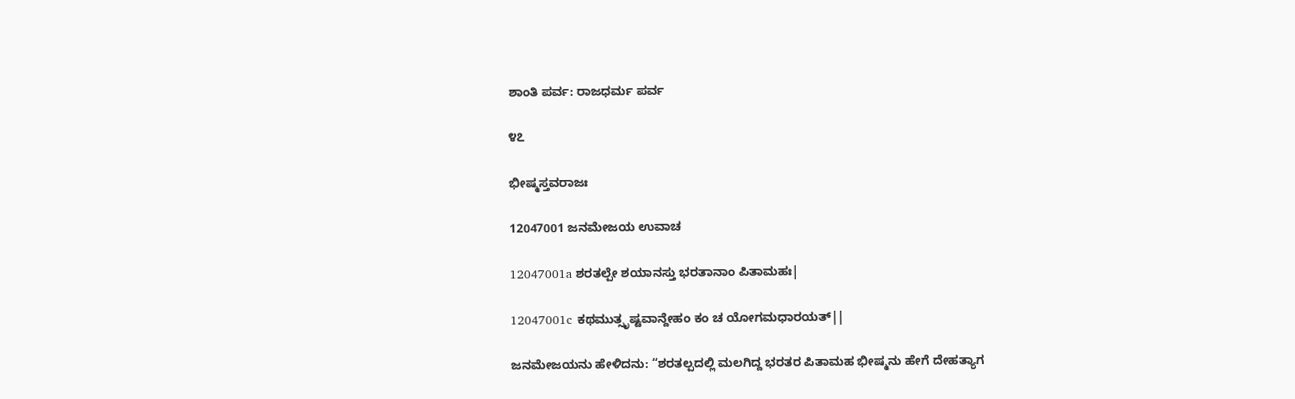ಶಾಂತಿ ಪರ್ವ: ರಾಜಧರ್ಮ ಪರ್ವ

೪೭

ಭೀಷ್ಮಸ್ತವರಾಜಃ

12047001 ಜನಮೇಜಯ ಉವಾಚ

12047001a ಶರತಲ್ಪೇ ಶಯಾನಸ್ತು ಭರತಾನಾಂ ಪಿತಾಮಹಃ|

12047001c ಕಥಮುತ್ಸೃಷ್ಟವಾನ್ದೇಹಂ ಕಂ ಚ ಯೋಗಮಧಾರಯತ್||

ಜನಮೇಜಯನು ಹೇಳಿದನು: “ಶರತಲ್ಪದಲ್ಲಿ ಮಲಗಿದ್ದ ಭರತರ ಪಿತಾಮಹ ಭೀಷ್ಮನು ಹೇಗೆ ದೇಹತ್ಯಾಗ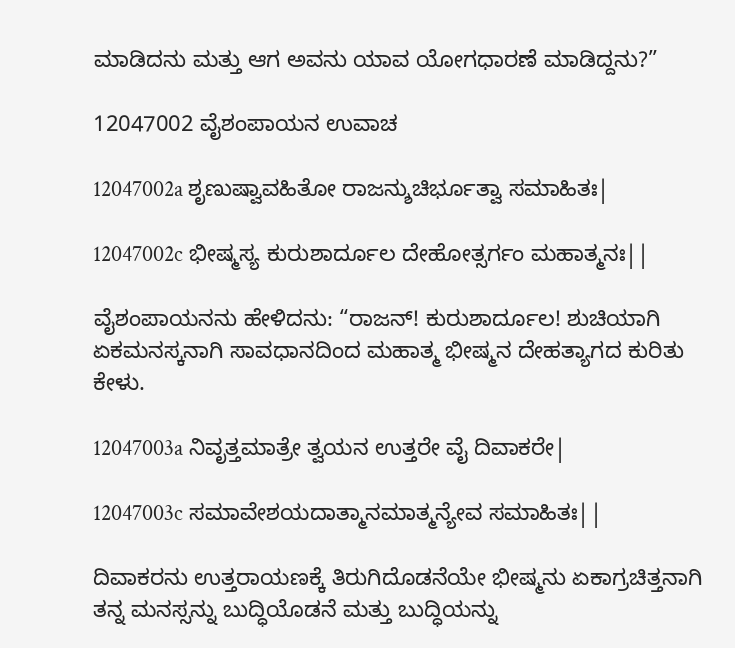ಮಾಡಿದನು ಮತ್ತು ಆಗ ಅವನು ಯಾವ ಯೋಗಧಾರಣೆ ಮಾಡಿದ್ದನು?”

12047002 ವೈಶಂಪಾಯನ ಉವಾಚ

12047002a ಶೃಣುಷ್ವಾವಹಿತೋ ರಾಜನ್ಶುಚಿರ್ಭೂತ್ವಾ ಸಮಾಹಿತಃ|

12047002c ಭೀಷ್ಮಸ್ಯ ಕುರುಶಾರ್ದೂಲ ದೇಹೋತ್ಸರ್ಗಂ ಮಹಾತ್ಮನಃ||

ವೈಶಂಪಾಯನನು ಹೇಳಿದನು: “ರಾಜನ್! ಕುರುಶಾರ್ದೂಲ! ಶುಚಿಯಾಗಿ ಏಕಮನಸ್ಕನಾಗಿ ಸಾವಧಾನದಿಂದ ಮಹಾತ್ಮ ಭೀಷ್ಮನ ದೇಹತ್ಯಾಗದ ಕುರಿತು ಕೇಳು.

12047003a ನಿವೃತ್ತಮಾತ್ರೇ ತ್ವಯನ ಉತ್ತರೇ ವೈ ದಿವಾಕರೇ|

12047003c ಸಮಾವೇಶಯದಾತ್ಮಾನಮಾತ್ಮನ್ಯೇವ ಸಮಾಹಿತಃ||

ದಿವಾಕರನು ಉತ್ತರಾಯಣಕ್ಕೆ ತಿರುಗಿದೊಡನೆಯೇ ಭೀಷ್ಮನು ಏಕಾಗ್ರಚಿತ್ತನಾಗಿ ತನ್ನ ಮನಸ್ಸನ್ನು ಬುದ್ಧಿಯೊಡನೆ ಮತ್ತು ಬುದ್ಧಿಯನ್ನು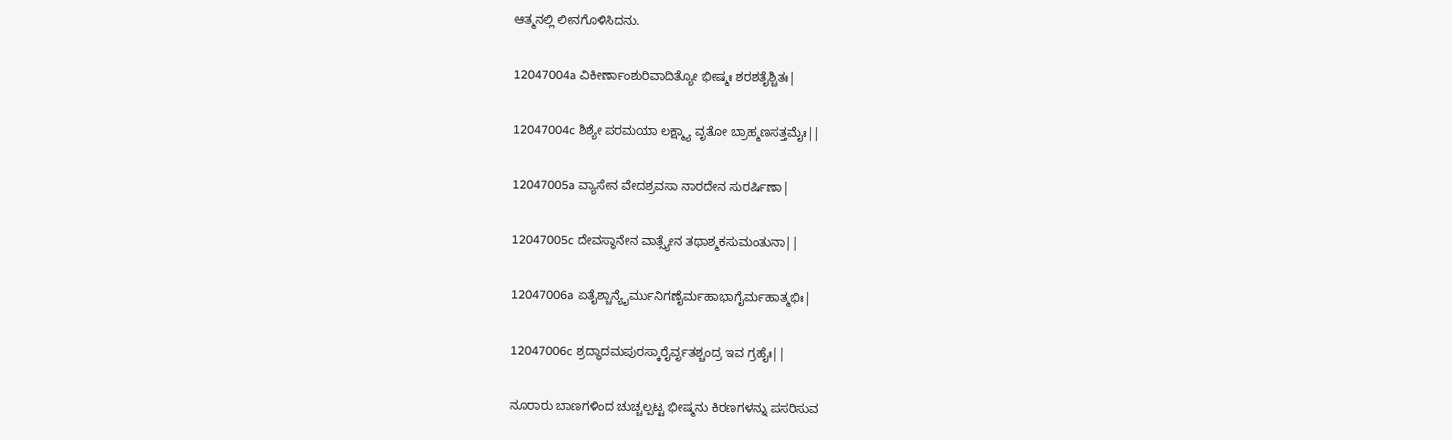ಆತ್ಮನಲ್ಲಿ ಲೀನಗೊಳಿಸಿದನು.

12047004a ವಿಕೀರ್ಣಾಂಶುರಿವಾದಿತ್ಯೋ ಭೀಷ್ಮಃ ಶರಶತೈಶ್ಚಿತಃ|

12047004c ಶಿಶ್ಯೇ ಪರಮಯಾ ಲಕ್ಷ್ಮ್ಯಾ ವೃತೋ ಬ್ರಾಹ್ಮಣಸತ್ತಮೈಃ||

12047005a ವ್ಯಾಸೇನ ವೇದಶ್ರವಸಾ ನಾರದೇನ ಸುರರ್ಷಿಣಾ|

12047005c ದೇವಸ್ಥಾನೇನ ವಾತ್ಸ್ಯೇನ ತಥಾಶ್ಮಕಸುಮಂತುನಾ||

12047006a ಏತೈಶ್ಚಾನ್ಯೈರ್ಮುನಿಗಣೈರ್ಮಹಾಭಾಗೈರ್ಮಹಾತ್ಮಭಿಃ|

12047006c ಶ್ರದ್ಧಾದಮಪುರಸ್ಕಾರೈರ್ವೃತಶ್ಚಂದ್ರ ಇವ ಗ್ರಹೈಃ||

ನೂರಾರು ಬಾಣಗಳಿಂದ ಚುಚ್ಚಲ್ಪಟ್ಟ ಭೀಷ್ಮನು ಕಿರಣಗಳನ್ನು ಪಸರಿಸುವ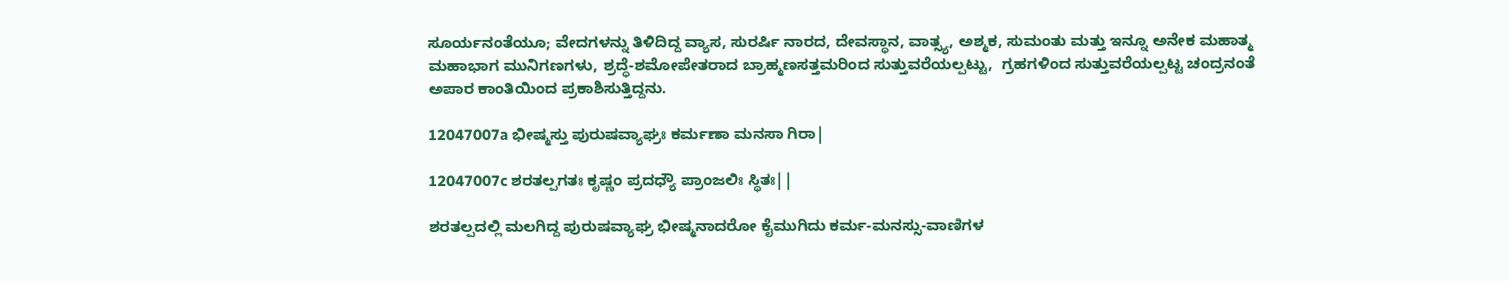ಸೂರ್ಯನಂತೆಯೂ; ವೇದಗಳನ್ನು ತಿಳಿದಿದ್ದ ವ್ಯಾಸ, ಸುರರ್ಷಿ ನಾರದ, ದೇವಸ್ಥಾನ, ವಾತ್ಸ್ಯ, ಅಶ್ಮಕ, ಸುಮಂತು ಮತ್ತು ಇನ್ನೂ ಅನೇಕ ಮಹಾತ್ಮ ಮಹಾಭಾಗ ಮುನಿಗಣಗಳು, ಶ್ರದ್ಧೆ-ಶಮೋಪೇತರಾದ ಬ್ರಾಹ್ಮಣಸತ್ತಮರಿಂದ ಸುತ್ತುವರೆಯಲ್ಪಟ್ಟು,  ಗ್ರಹಗಳಿಂದ ಸುತ್ತುವರೆಯಲ್ಪಟ್ಟ ಚಂದ್ರನಂತೆ ಅಪಾರ ಕಾಂತಿಯಿಂದ ಪ್ರಕಾಶಿಸುತ್ತಿದ್ದನು.

12047007a ಭೀಷ್ಮಸ್ತು ಪುರುಷವ್ಯಾಘ್ರಃ ಕರ್ಮಣಾ ಮನಸಾ ಗಿರಾ|

12047007c ಶರತಲ್ಪಗತಃ ಕೃಷ್ಣಂ ಪ್ರದಧ್ಯೌ ಪ್ರಾಂಜಲಿಃ ಸ್ಥಿತಃ||

ಶರತಲ್ಪದಲ್ಲಿ ಮಲಗಿದ್ದ ಪುರುಷವ್ಯಾಘ್ರ ಭೀಷ್ಮನಾದರೋ ಕೈಮುಗಿದು ಕರ್ಮ-ಮನಸ್ಸು-ವಾಣಿಗಳ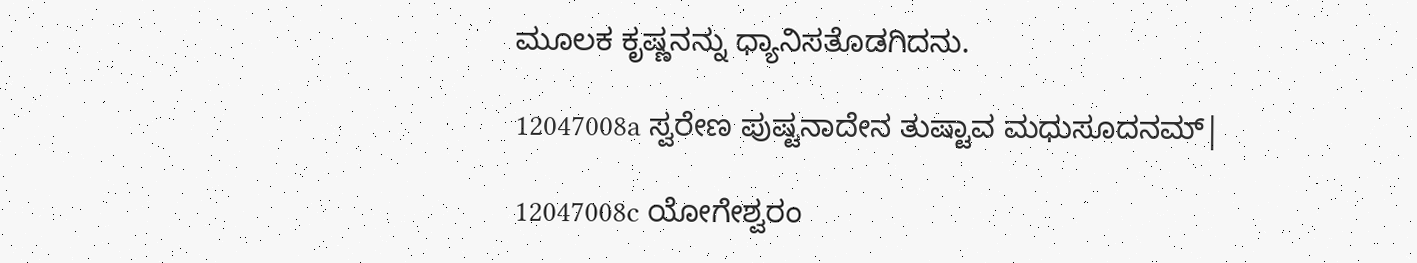ಮೂಲಕ ಕೃಷ್ಣನನ್ನು ಧ್ಯಾನಿಸತೊಡಗಿದನು.

12047008a ಸ್ವರೇಣ ಪುಷ್ಟನಾದೇನ ತುಷ್ಟಾವ ಮಧುಸೂದನಮ್|

12047008c ಯೋಗೇಶ್ವರಂ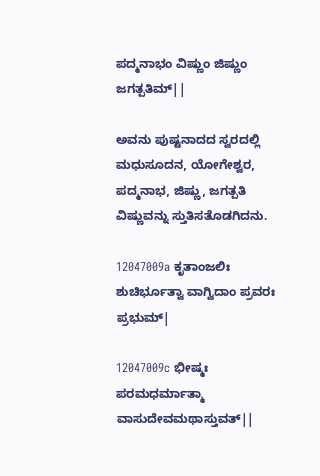ಪದ್ಮನಾಭಂ ವಿಷ್ಣುಂ ಜಿಷ್ಣುಂ ಜಗತ್ಪತಿಮ್||

ಅವನು ಪುಷ್ಟನಾದದ ಸ್ವರದಲ್ಲಿ ಮಧುಸೂದನ, ಯೋಗೇಶ್ವರ, ಪದ್ಮನಾಭ, ಜಿಷ್ಣು, ಜಗತ್ಪತಿ ವಿಷ್ಣುವನ್ನು ಸ್ತುತಿಸತೊಡಗಿದನು.

12047009a ಕೃತಾಂಜಲಿಃ ಶುಚಿರ್ಭೂತ್ವಾ ವಾಗ್ವಿದಾಂ ಪ್ರವರಃ ಪ್ರಭುಮ್|

12047009c ಭೀಷ್ಮಃ ಪರಮಧರ್ಮಾತ್ಮಾ ವಾಸುದೇವಮಥಾಸ್ತುವತ್||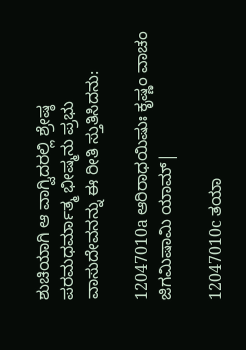ಶುಚಿಯಾಗಿ ಆ ವಾಗ್ವಿದರಲ್ಲಿ ಶ್ರೇಷ್ಠ ಪರಮಧರ್ಮಾತ್ಮ ಭೀಷ್ಮನು ಪ್ರಭು ವಾಸುದೇವನನ್ನು ಈ ರೀತಿ ಸ್ತುತಿಸಿದನು:

12047010a ಆರಿರಾಧಯಿಷುಃ ಕೃಷ್ಣಂ ವಾಚಂ ಜಿಗಮಿಷಾಮಿ ಯಾಮ್|

12047010c ತಯಾ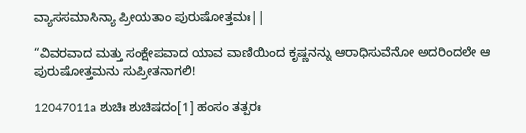ವ್ಯಾಸಸಮಾಸಿನ್ಯಾ ಪ್ರೀಯತಾಂ ಪುರುಷೋತ್ತಮಃ||

“ವಿವರವಾದ ಮತ್ತು ಸಂಕ್ಷೇಪವಾದ ಯಾವ ವಾಣಿಯಿಂದ ಕೃಷ್ಣನನ್ನು ಆರಾಧಿಸುವೆನೋ ಅದರಿಂದಲೇ ಆ ಪುರುಷೋತ್ತಮನು ಸುಪ್ರೀತನಾಗಲಿ!

12047011a ಶುಚಿಃ ಶುಚಿಷದಂ[1] ಹಂಸಂ ತತ್ಪರಃ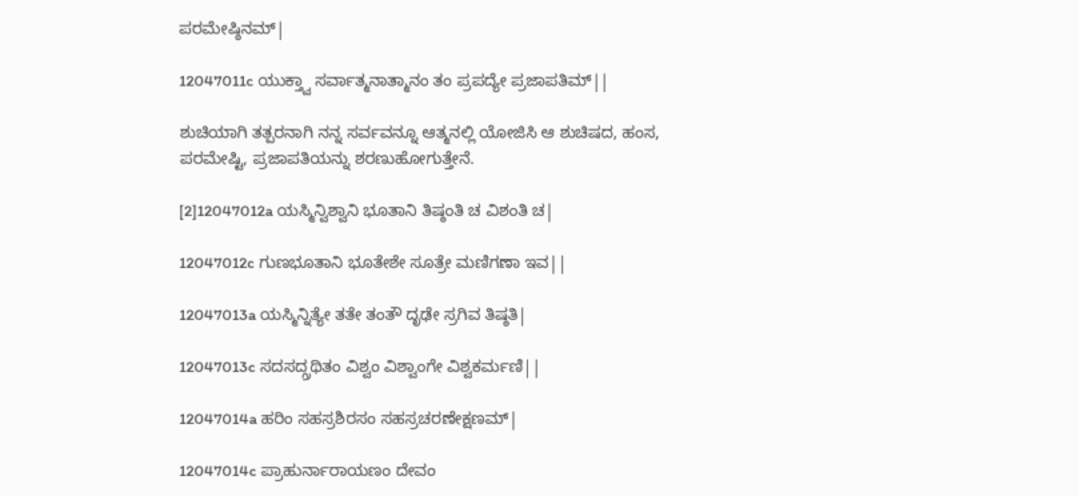ಪರಮೇಷ್ಠಿನಮ್|

12047011c ಯುಕ್ತ್ವಾ ಸರ್ವಾತ್ಮನಾತ್ಮಾನಂ ತಂ ಪ್ರಪದ್ಯೇ ಪ್ರಜಾಪತಿಮ್||

ಶುಚಿಯಾಗಿ ತತ್ಪರನಾಗಿ ನನ್ನ ಸರ್ವವನ್ನೂ ಆತ್ಮನಲ್ಲಿ ಯೋಜಿಸಿ ಆ ಶುಚಿಷದ, ಹಂಸ, ಪರಮೇಷ್ಟಿ, ಪ್ರಜಾಪತಿಯನ್ನು ಶರಣುಹೋಗುತ್ತೇನೆ.

[2]12047012a ಯಸ್ಮಿನ್ವಿಶ್ವಾನಿ ಭೂತಾನಿ ತಿಷ್ಠಂತಿ ಚ ವಿಶಂತಿ ಚ|

12047012c ಗುಣಭೂತಾನಿ ಭೂತೇಶೇ ಸೂತ್ರೇ ಮಣಿಗಣಾ ಇವ||

12047013a ಯಸ್ಮಿನ್ನಿತ್ಯೇ ತತೇ ತಂತೌ ದೃಢೇ ಸ್ರಗಿವ ತಿಷ್ಠತಿ|

12047013c ಸದಸದ್ಗ್ರಥಿತಂ ವಿಶ್ವಂ ವಿಶ್ವಾಂಗೇ ವಿಶ್ವಕರ್ಮಣಿ||

12047014a ಹರಿಂ ಸಹಸ್ರಶಿರಸಂ ಸಹಸ್ರಚರಣೇಕ್ಷಣಮ್|

12047014c ಪ್ರಾಹುರ್ನಾರಾಯಣಂ ದೇವಂ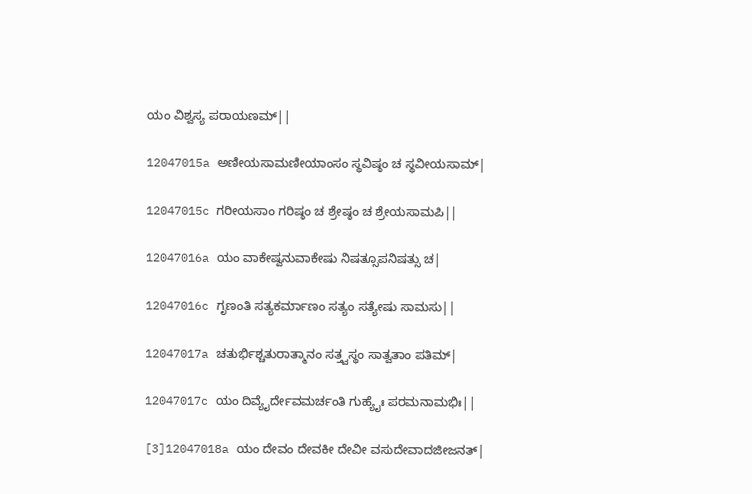ಯಂ ವಿಶ್ವಸ್ಯ ಪರಾಯಣಮ್||

12047015a ಅಣೀಯಸಾಮಣೀಯಾಂಸಂ ಸ್ಥವಿಷ್ಠಂ ಚ ಸ್ಥವೀಯಸಾಮ್|

12047015c ಗರೀಯಸಾಂ ಗರಿಷ್ಠಂ ಚ ಶ್ರೇಷ್ಠಂ ಚ ಶ್ರೇಯಸಾಮಪಿ||

12047016a ಯಂ ವಾಕೇಷ್ವನುವಾಕೇಷು ನಿಷತ್ಸೂಪನಿಷತ್ಸು ಚ|

12047016c ಗೃಣಂತಿ ಸತ್ಯಕರ್ಮಾಣಂ ಸತ್ಯಂ ಸತ್ಯೇಷು ಸಾಮಸು||

12047017a ಚತುರ್ಭಿಶ್ಚತುರಾತ್ಮಾನಂ ಸತ್ತ್ವಸ್ಥಂ ಸಾತ್ವತಾಂ ಪತಿಮ್|

12047017c ಯಂ ದಿವ್ಯೈರ್ದೇವಮರ್ಚಂತಿ ಗುಹ್ಯೈಃ ಪರಮನಾಮಭಿಃ||

[3]12047018a ಯಂ ದೇವಂ ದೇವಕೀ ದೇವೀ ವಸುದೇವಾದಜೀಜನತ್|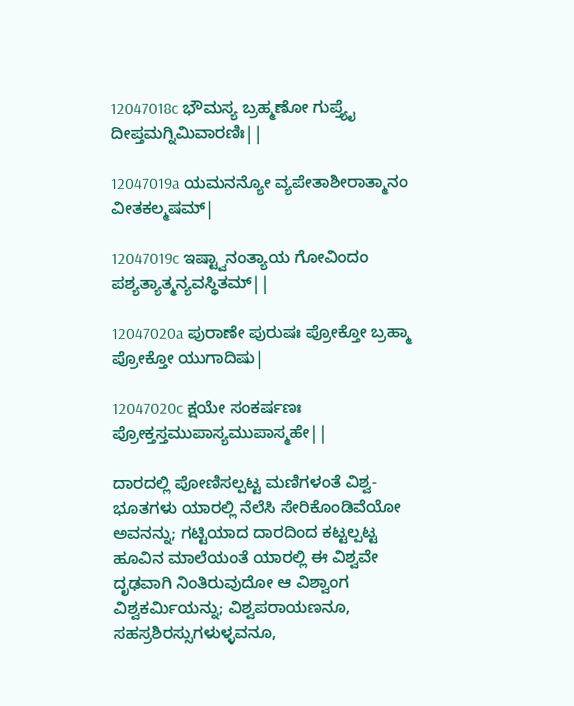12047018c ಭೌಮಸ್ಯ ಬ್ರಹ್ಮಣೋ ಗುಪ್ತ್ಯೈ ದೀಪ್ತಮಗ್ನಿಮಿವಾರಣಿಃ||

12047019a ಯಮನನ್ಯೋ ವ್ಯಪೇತಾಶೀರಾತ್ಮಾನಂ ವೀತಕಲ್ಮಷಮ್|

12047019c ಇಷ್ಟ್ವಾನಂತ್ಯಾಯ ಗೋವಿಂದಂ ಪಶ್ಯತ್ಯಾತ್ಮನ್ಯವಸ್ಥಿತಮ್||

12047020a ಪುರಾಣೇ ಪುರುಷಃ ಪ್ರೋಕ್ತೋ ಬ್ರಹ್ಮಾ ಪ್ರೋಕ್ತೋ ಯುಗಾದಿಷು|

12047020c ಕ್ಷಯೇ ಸಂಕರ್ಷಣಃ ಪ್ರೋಕ್ತಸ್ತಮುಪಾಸ್ಯಮುಪಾಸ್ಮಹೇ||

ದಾರದಲ್ಲಿ ಪೋಣಿಸಲ್ಪಟ್ಟ ಮಣಿಗಳಂತೆ ವಿಶ್ವ-ಭೂತಗಳು ಯಾರಲ್ಲಿ ನೆಲೆಸಿ ಸೇರಿಕೊಂಡಿವೆಯೋ ಅವನನ್ನು; ಗಟ್ಟಿಯಾದ ದಾರದಿಂದ ಕಟ್ಟಲ್ಪಟ್ಟ ಹೂವಿನ ಮಾಲೆಯಂತೆ ಯಾರಲ್ಲಿ ಈ ವಿಶ್ವವೇ ದೃಢವಾಗಿ ನಿಂತಿರುವುದೋ ಆ ವಿಶ್ವಾಂಗ ವಿಶ್ವಕರ್ಮಿಯನ್ನು; ವಿಶ್ವಪರಾಯಣನೂ, ಸಹಸ್ರಶಿರಸ್ಸುಗಳುಳ್ಳವನೂ,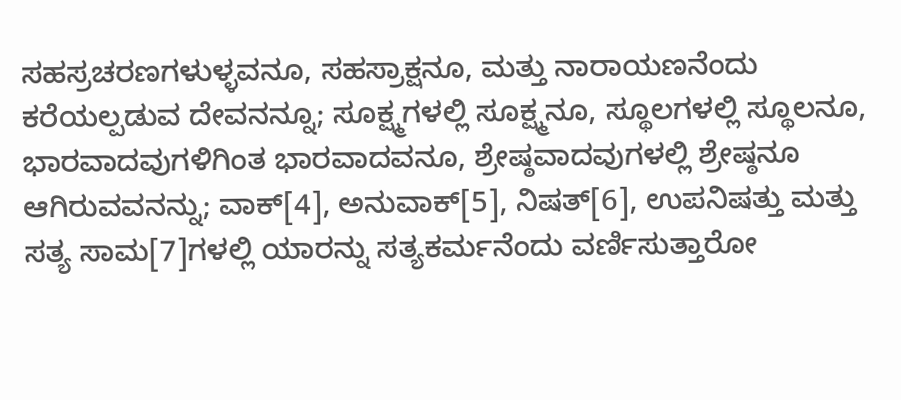ಸಹಸ್ರಚರಣಗಳುಳ್ಳವನೂ, ಸಹಸ್ರಾಕ್ಷನೂ, ಮತ್ತು ನಾರಾಯಣನೆಂದು ಕರೆಯಲ್ಪಡುವ ದೇವನನ್ನೂ; ಸೂಕ್ಷ್ಮಗಳಲ್ಲಿ ಸೂಕ್ಷ್ಮನೂ, ಸ್ಥೂಲಗಳಲ್ಲಿ ಸ್ಥೂಲನೂ, ಭಾರವಾದವುಗಳಿಗಿಂತ ಭಾರವಾದವನೂ, ಶ್ರೇಷ್ಠವಾದವುಗಳಲ್ಲಿ ಶ್ರೇಷ್ಠನೂ ಆಗಿರುವವನನ್ನು; ವಾಕ್[4], ಅನುವಾಕ್[5], ನಿಷತ್[6], ಉಪನಿಷತ್ತು ಮತ್ತು ಸತ್ಯ ಸಾಮ[7]ಗಳಲ್ಲಿ ಯಾರನ್ನು ಸತ್ಯಕರ್ಮನೆಂದು ವರ್ಣಿಸುತ್ತಾರೋ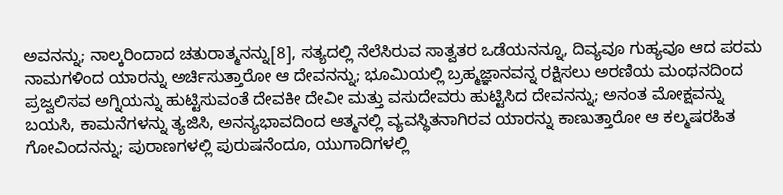ಅವನನ್ನು; ನಾಲ್ಕರಿಂದಾದ ಚತುರಾತ್ಮನನ್ನು[8], ಸತ್ಯದಲ್ಲಿ ನೆಲೆಸಿರುವ ಸಾತ್ವತರ ಒಡೆಯನನ್ನೂ, ದಿವ್ಯವೂ ಗುಹ್ಯವೂ ಆದ ಪರಮ ನಾಮಗಳಿಂದ ಯಾರನ್ನು ಅರ್ಚಿಸುತ್ತಾರೋ ಆ ದೇವನನ್ನು; ಭೂಮಿಯಲ್ಲಿ ಬ್ರಹ್ಮಜ್ಞಾನವನ್ನ ರಕ್ಷಿಸಲು ಅರಣಿಯ ಮಂಥನದಿಂದ ಪ್ರಜ್ವಲಿಸವ ಅಗ್ನಿಯನ್ನು ಹುಟ್ಟಿಸುವಂತೆ ದೇವಕೀ ದೇವೀ ಮತ್ತು ವಸುದೇವರು ಹುಟ್ಟಿಸಿದ ದೇವನನ್ನು; ಅನಂತ ಮೋಕ್ಷವನ್ನು ಬಯಸಿ, ಕಾಮನೆಗಳನ್ನು ತ್ಯಜಿಸಿ, ಅನನ್ಯಭಾವದಿಂದ ಆತ್ಮನಲ್ಲಿ ವ್ಯವಸ್ಥಿತನಾಗಿರವ ಯಾರನ್ನು ಕಾಣುತ್ತಾರೋ ಆ ಕಲ್ಮಷರಹಿತ ಗೋವಿಂದನನ್ನು; ಪುರಾಣಗಳಲ್ಲಿ ಪುರುಷನೆಂದೂ, ಯುಗಾದಿಗಳಲ್ಲಿ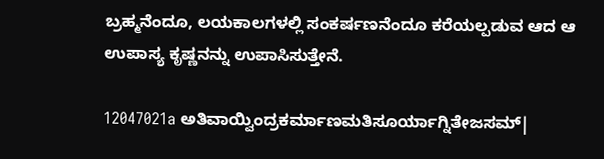ಬ್ರಹ್ಮನೆಂದೂ, ಲಯಕಾಲಗಳಲ್ಲಿ ಸಂಕರ್ಷಣನೆಂದೂ ಕರೆಯಲ್ಪಡುವ ಆದ ಆ ಉಪಾಸ್ಯ ಕೃಷ್ಣನನ್ನು ಉಪಾಸಿಸುತ್ತೇನೆ.

12047021a ಅತಿವಾಯ್ವಿಂದ್ರಕರ್ಮಾಣಮತಿಸೂರ್ಯಾಗ್ನಿತೇಜಸಮ್|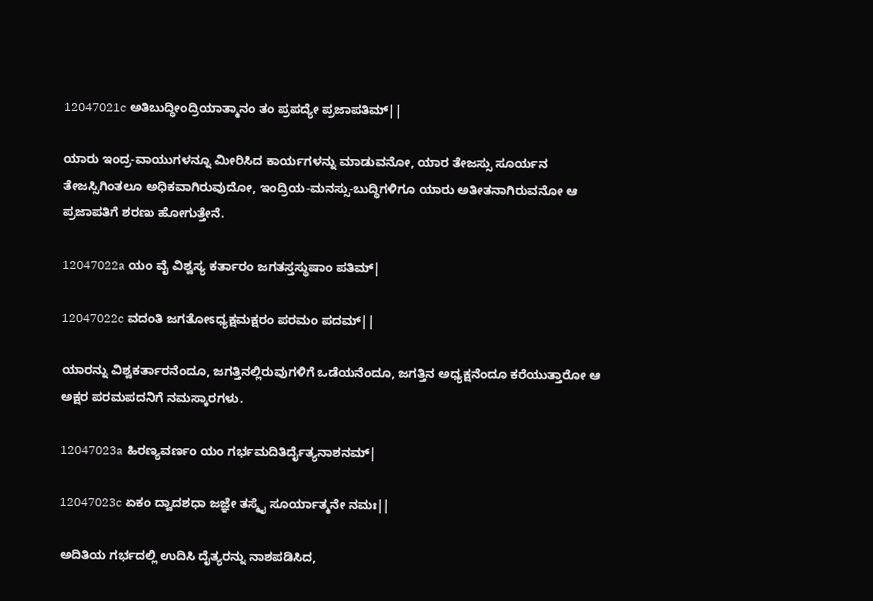12047021c ಅತಿಬುದ್ಧೀಂದ್ರಿಯಾತ್ಮಾನಂ ತಂ ಪ್ರಪದ್ಯೇ ಪ್ರಜಾಪತಿಮ್||

ಯಾರು ಇಂದ್ರ-ವಾಯುಗಳನ್ನೂ ಮೀರಿಸಿದ ಕಾರ್ಯಗಳನ್ನು ಮಾಡುವನೋ, ಯಾರ ತೇಜಸ್ಸು ಸೂರ್ಯನ ತೇಜಸ್ಸಿಗಿಂತಲೂ ಅಧಿಕವಾಗಿರುವುದೋ, ಇಂದ್ರಿಯ-ಮನಸ್ಸು-ಬುದ್ಧಿಗಳಿಗೂ ಯಾರು ಅತೀತನಾಗಿರುವನೋ ಆ ಪ್ರಜಾಪತಿಗೆ ಶರಣು ಹೋಗುತ್ತೇನೆ.

12047022a ಯಂ ವೈ ವಿಶ್ವಸ್ಯ ಕರ್ತಾರಂ ಜಗತಸ್ತಸ್ಥುಷಾಂ ಪತಿಮ್|

12047022c ವದಂತಿ ಜಗತೋಽಧ್ಯಕ್ಷಮಕ್ಷರಂ ಪರಮಂ ಪದಮ್||

ಯಾರನ್ನು ವಿಶ್ವಕರ್ತಾರನೆಂದೂ, ಜಗತ್ತಿನಲ್ಲಿರುವುಗಳಿಗೆ ಒಡೆಯನೆಂದೂ, ಜಗತ್ತಿನ ಅಧ್ಯಕ್ಷನೆಂದೂ ಕರೆಯುತ್ತಾರೋ ಆ ಅಕ್ಷರ ಪರಮಪದನಿಗೆ ನಮಸ್ಕಾರಗಳು.

12047023a ಹಿರಣ್ಯವರ್ಣಂ ಯಂ ಗರ್ಭಮದಿತಿರ್ದೈತ್ಯನಾಶನಮ್|

12047023c ಏಕಂ ದ್ವಾದಶಧಾ ಜಜ್ಞೇ ತಸ್ಮೈ ಸೂರ್ಯಾತ್ಮನೇ ನಮಃ||

ಅದಿತಿಯ ಗರ್ಭದಲ್ಲಿ ಉದಿಸಿ ದೈತ್ಯರನ್ನು ನಾಶಪಡಿಸಿದ,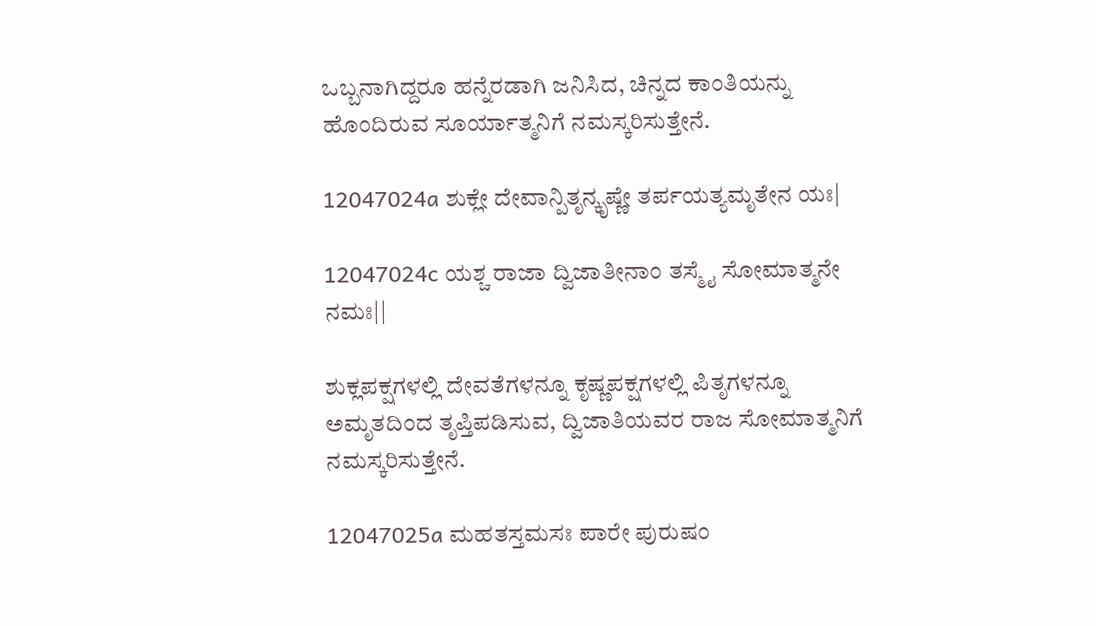ಒಬ್ಬನಾಗಿದ್ದರೂ ಹನ್ನೆರಡಾಗಿ ಜನಿಸಿದ, ಚಿನ್ನದ ಕಾಂತಿಯನ್ನು ಹೊಂದಿರುವ ಸೂರ್ಯಾತ್ಮನಿಗೆ ನಮಸ್ಕರಿಸುತ್ತೇನೆ.

12047024a ಶುಕ್ಲೇ ದೇವಾನ್ಪಿತೃನ್ಕೃಷ್ಣೇ ತರ್ಪಯತ್ಯಮೃತೇನ ಯಃ|

12047024c ಯಶ್ಚ ರಾಜಾ ದ್ವಿಜಾತೀನಾಂ ತಸ್ಮೈ ಸೋಮಾತ್ಮನೇ ನಮಃ||

ಶುಕ್ಲಪಕ್ಷಗಳಲ್ಲಿ ದೇವತೆಗಳನ್ನೂ ಕೃಷ್ಣಪಕ್ಷಗಳಲ್ಲಿ ಪಿತೃಗಳನ್ನೂ ಅಮೃತದಿಂದ ತೃಪ್ತಿಪಡಿಸುವ, ದ್ವಿಜಾತಿಯವರ ರಾಜ ಸೋಮಾತ್ಮನಿಗೆ ನಮಸ್ಕರಿಸುತ್ತೇನೆ.

12047025a ಮಹತಸ್ತಮಸಃ ಪಾರೇ ಪುರುಷಂ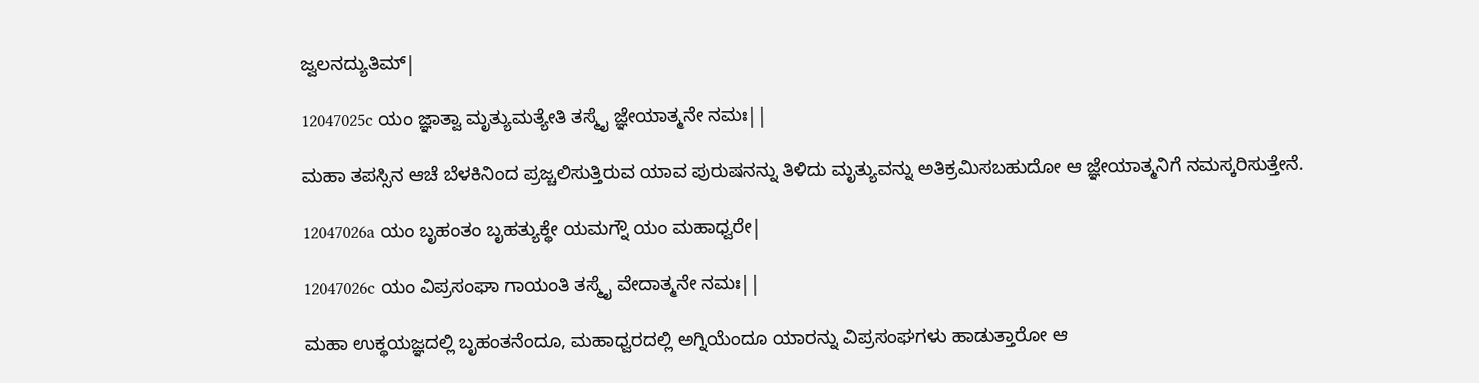ಜ್ವಲನದ್ಯುತಿಮ್|

12047025c ಯಂ ಜ್ಞಾತ್ವಾ ಮೃತ್ಯುಮತ್ಯೇತಿ ತಸ್ಮೈ ಜ್ಞೇಯಾತ್ಮನೇ ನಮಃ||

ಮಹಾ ತಪಸ್ಸಿನ ಆಚೆ ಬೆಳಕಿನಿಂದ ಪ್ರಜ್ಚಲಿಸುತ್ತಿರುವ ಯಾವ ಪುರುಷನನ್ನು ತಿಳಿದು ಮೃತ್ಯುವನ್ನು ಅತಿಕ್ರಮಿಸಬಹುದೋ ಆ ಜ್ಞೇಯಾತ್ಮನಿಗೆ ನಮಸ್ಕರಿಸುತ್ತೇನೆ.

12047026a ಯಂ ಬೃಹಂತಂ ಬೃಹತ್ಯುಕ್ಥೇ ಯಮಗ್ನೌ ಯಂ ಮಹಾಧ್ವರೇ|

12047026c ಯಂ ವಿಪ್ರಸಂಘಾ ಗಾಯಂತಿ ತಸ್ಮೈ ವೇದಾತ್ಮನೇ ನಮಃ||

ಮಹಾ ಉಕ್ಥಯಜ್ಞದಲ್ಲಿ ಬೃಹಂತನೆಂದೂ, ಮಹಾಧ್ವರದಲ್ಲಿ ಅಗ್ನಿಯೆಂದೂ ಯಾರನ್ನು ವಿಪ್ರಸಂಘಗಳು ಹಾಡುತ್ತಾರೋ ಆ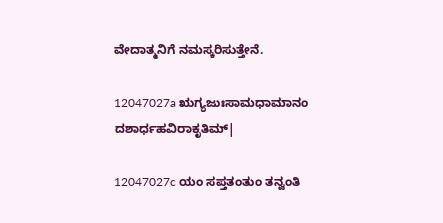ವೇದಾತ್ಮನಿಗೆ ನಮಸ್ಕರಿಸುತ್ತೇನೆ.

12047027a ಋಗ್ಯಜುಃಸಾಮಧಾಮಾನಂ ದಶಾರ್ಧಹವಿರಾಕೃತಿಮ್|

12047027c ಯಂ ಸಪ್ತತಂತುಂ ತನ್ವಂತಿ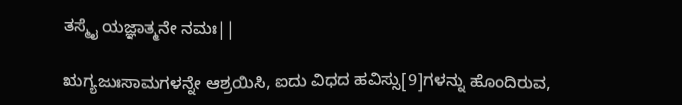ತಸ್ಮೈ ಯಜ್ಞಾತ್ಮನೇ ನಮಃ||

ಋಗ್ಯಜುಃಸಾಮಗಳನ್ನೇ ಆಶ್ರಯಿಸಿ, ಐದು ವಿಧದ ಹವಿಸ್ಸು[9]ಗಳನ್ನು ಹೊಂದಿರುವ,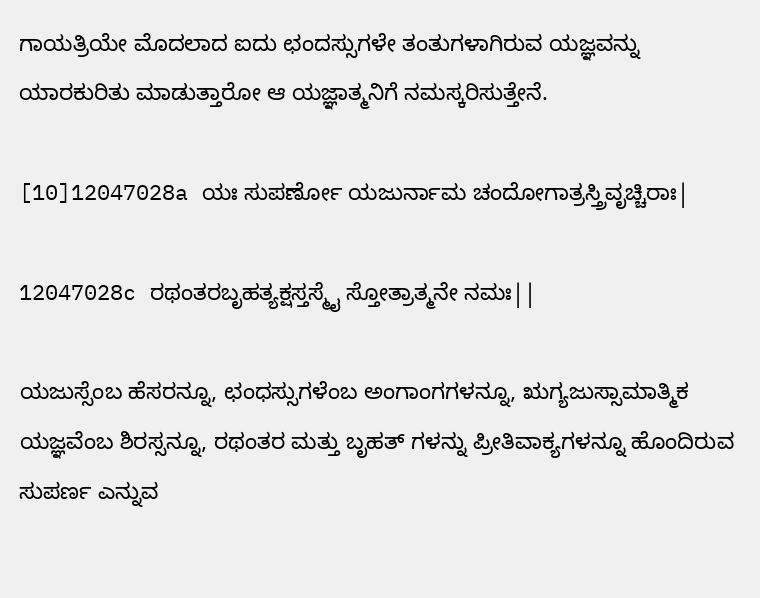ಗಾಯತ್ರಿಯೇ ಮೊದಲಾದ ಐದು ಛಂದಸ್ಸುಗಳೇ ತಂತುಗಳಾಗಿರುವ ಯಜ್ಞವನ್ನು ಯಾರಕುರಿತು ಮಾಡುತ್ತಾರೋ ಆ ಯಜ್ಞಾತ್ಮನಿಗೆ ನಮಸ್ಕರಿಸುತ್ತೇನೆ.

[10]12047028a ಯಃ ಸುಪರ್ಣೋ ಯಜುರ್ನಾಮ ಚಂದೋಗಾತ್ರಸ್ತ್ರಿವೃಚ್ಚಿರಾಃ|

12047028c ರಥಂತರಬೃಹತ್ಯಕ್ಷಸ್ತಸ್ಮೈ ಸ್ತೋತ್ರಾತ್ಮನೇ ನಮಃ||

ಯಜುಸ್ಸೆಂಬ ಹೆಸರನ್ನೂ, ಛಂಧಸ್ಸುಗಳೆಂಬ ಅಂಗಾಂಗಗಳನ್ನೂ, ಋಗ್ಯಜುಸ್ಸಾಮಾತ್ಮಿಕ ಯಜ್ಞವೆಂಬ ಶಿರಸ್ಸನ್ನೂ, ರಥಂತರ ಮತ್ತು ಬೃಹತ್ ಗಳನ್ನು ಪ್ರೀತಿವಾಕ್ಯಗಳನ್ನೂ ಹೊಂದಿರುವ ಸುಪರ್ಣ ಎನ್ನುವ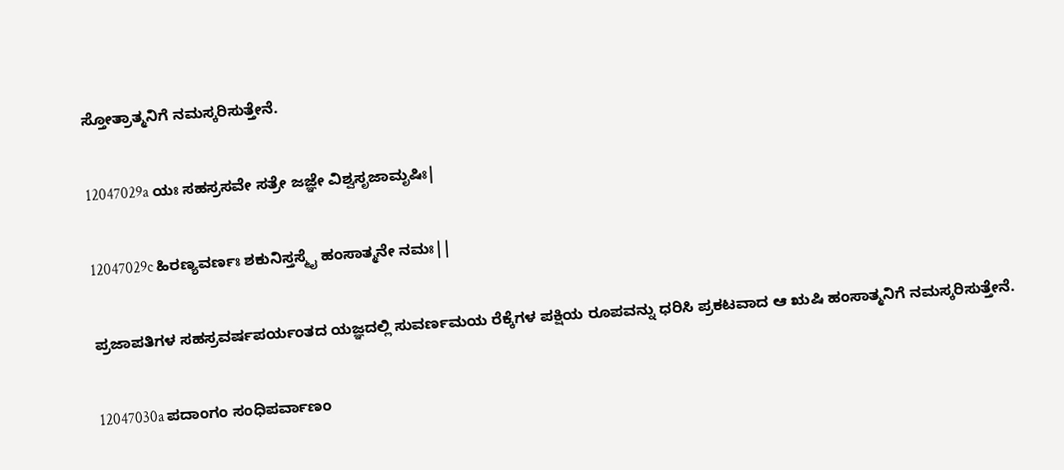ಸ್ತೋತ್ರಾತ್ಮನಿಗೆ ನಮಸ್ಕರಿಸುತ್ತೇನೆ.

12047029a ಯಃ ಸಹಸ್ರಸವೇ ಸತ್ರೇ ಜಜ್ಞೇ ವಿಶ್ವಸೃಜಾಮೃಷಿಃ|

12047029c ಹಿರಣ್ಯವರ್ಣಃ ಶಕುನಿಸ್ತಸ್ಮೈ ಹಂಸಾತ್ಮನೇ ನಮಃ||

ಪ್ರಜಾಪತಿಗಳ ಸಹಸ್ರವರ್ಷಪರ್ಯಂತದ ಯಜ್ಞದಲ್ಲಿ ಸುವರ್ಣಮಯ ರೆಕ್ಕೆಗಳ ಪಕ್ಷಿಯ ರೂಪವನ್ನು ಧರಿಸಿ ಪ್ರಕಟವಾದ ಆ ಋಷಿ ಹಂಸಾತ್ಮನಿಗೆ ನಮಸ್ಕರಿಸುತ್ತೇನೆ.

12047030a ಪದಾಂಗಂ ಸಂಧಿಪರ್ವಾಣಂ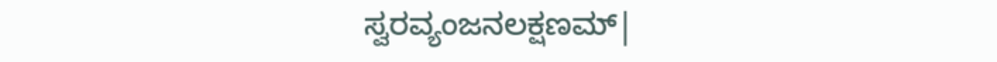ಸ್ವರವ್ಯಂಜನಲಕ್ಷಣಮ್|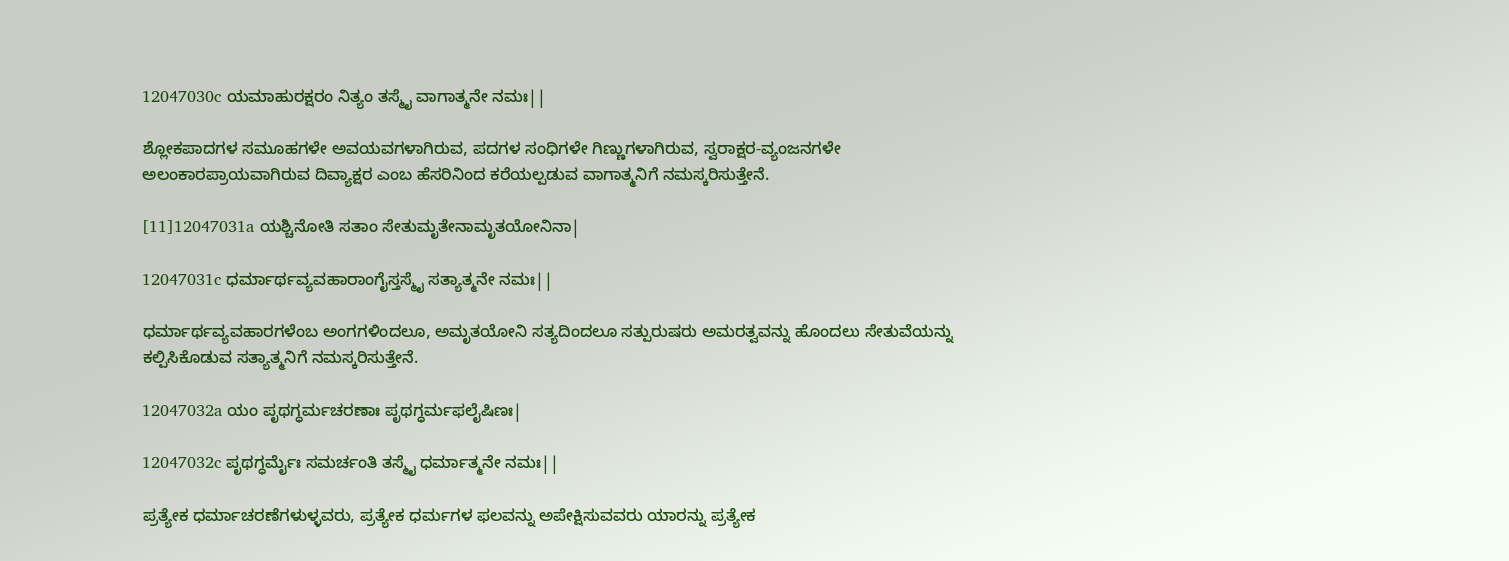12047030c ಯಮಾಹುರಕ್ಷರಂ ನಿತ್ಯಂ ತಸ್ಮೈ ವಾಗಾತ್ಮನೇ ನಮಃ||

ಶ್ಲೋಕಪಾದಗಳ ಸಮೂಹಗಳೇ ಅವಯವಗಳಾಗಿರುವ, ಪದಗಳ ಸಂಧಿಗಳೇ ಗಿಣ್ಣುಗಳಾಗಿರುವ, ಸ್ವರಾಕ್ಷರ-ವ್ಯಂಜನಗಳೇ ಅಲಂಕಾರಪ್ರಾಯವಾಗಿರುವ ದಿವ್ಯಾಕ್ಷರ ಎಂಬ ಹೆಸರಿನಿಂದ ಕರೆಯಲ್ಪಡುವ ವಾಗಾತ್ಮನಿಗೆ ನಮಸ್ಕರಿಸುತ್ತೇನೆ.

[11]12047031a ಯಶ್ಚಿನೋತಿ ಸತಾಂ ಸೇತುಮೃತೇನಾಮೃತಯೋನಿನಾ|

12047031c ಧರ್ಮಾರ್ಥವ್ಯವಹಾರಾಂಗೈಸ್ತಸ್ಮೈ ಸತ್ಯಾತ್ಮನೇ ನಮಃ||

ಧರ್ಮಾರ್ಥವ್ಯವಹಾರಗಳೆಂಬ ಅಂಗಗಳಿಂದಲೂ, ಅಮೃತಯೋನಿ ಸತ್ಯದಿಂದಲೂ ಸತ್ಪುರುಷರು ಅಮರತ್ವವನ್ನು ಹೊಂದಲು ಸೇತುವೆಯನ್ನು ಕಲ್ಪಿಸಿಕೊಡುವ ಸತ್ಯಾತ್ಮನಿಗೆ ನಮಸ್ಕರಿಸುತ್ತೇನೆ.

12047032a ಯಂ ಪೃಥಗ್ಧರ್ಮಚರಣಾಃ ಪೃಥಗ್ಧರ್ಮಫಲೈಷಿಣಃ|

12047032c ಪೃಥಗ್ಧರ್ಮೈಃ ಸಮರ್ಚಂತಿ ತಸ್ಮೈ ಧರ್ಮಾತ್ಮನೇ ನಮಃ||

ಪ್ರತ್ಯೇಕ ಧರ್ಮಾಚರಣೆಗಳುಳ್ಳವರು, ಪ್ರತ್ಯೇಕ ಧರ್ಮಗಳ ಫಲವನ್ನು ಅಪೇಕ್ಷಿಸುವವರು ಯಾರನ್ನು ಪ್ರತ್ಯೇಕ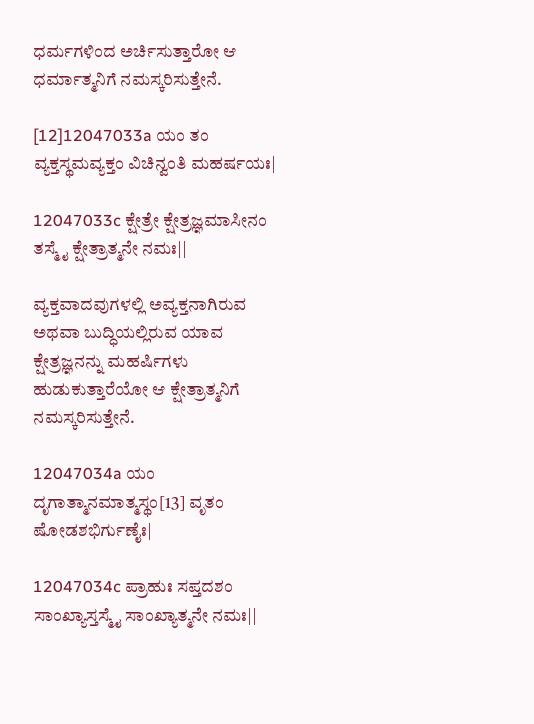ಧರ್ಮಗಳಿಂದ ಅರ್ಚಿಸುತ್ತಾರೋ ಆ ಧರ್ಮಾತ್ಮನಿಗೆ ನಮಸ್ಕರಿಸುತ್ತೇನೆ.

[12]12047033a ಯಂ ತಂ ವ್ಯಕ್ತಸ್ಥಮವ್ಯಕ್ತಂ ವಿಚಿನ್ವಂತಿ ಮಹರ್ಷಯಃ|

12047033c ಕ್ಷೇತ್ರೇ ಕ್ಷೇತ್ರಜ್ಞಮಾಸೀನಂ ತಸ್ಮೈ ಕ್ಷೇತ್ರಾತ್ಮನೇ ನಮಃ||

ವ್ಯಕ್ತವಾದವುಗಳಲ್ಲಿ ಅವ್ಯಕ್ತನಾಗಿರುವ ಅಥವಾ ಬುದ್ಧಿಯಲ್ಲಿರುವ ಯಾವ ಕ್ಷೇತ್ರಜ್ಞನನ್ನು ಮಹರ್ಷಿಗಳು ಹುಡುಕುತ್ತಾರೆಯೋ ಆ ಕ್ಷೇತ್ರಾತ್ಮನಿಗೆ ನಮಸ್ಕರಿಸುತ್ತೇನೆ.

12047034a ಯಂ ದೃಗಾತ್ಮಾನಮಾತ್ಮಸ್ಥಂ[13] ವೃತಂ ಷೋಡಶಭಿರ್ಗುಣೈಃ|

12047034c ಪ್ರಾಹುಃ ಸಪ್ತದಶಂ ಸಾಂಖ್ಯಾಸ್ತಸ್ಮೈ ಸಾಂಖ್ಯಾತ್ಮನೇ ನಮಃ||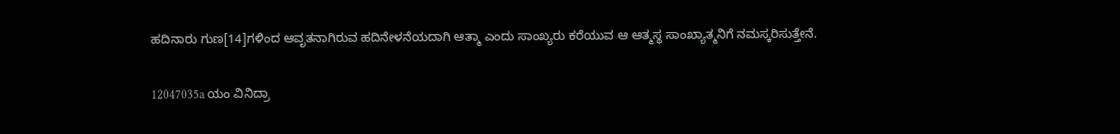ಹದಿನಾರು ಗುಣ[14]ಗಳಿಂದ ಆವೃತನಾಗಿರುವ ಹದಿನೇಳನೆಯದಾಗಿ ಆತ್ಮಾ ಎಂದು ಸಾಂಖ್ಯರು ಕರೆಯುವ ಆ ಆತ್ಮಸ್ಥ ಸಾಂಖ್ಯಾತ್ಮನಿಗೆ ನಮಸ್ಕರಿಸುತ್ತೇನೆ.

12047035a ಯಂ ವಿನಿದ್ರಾ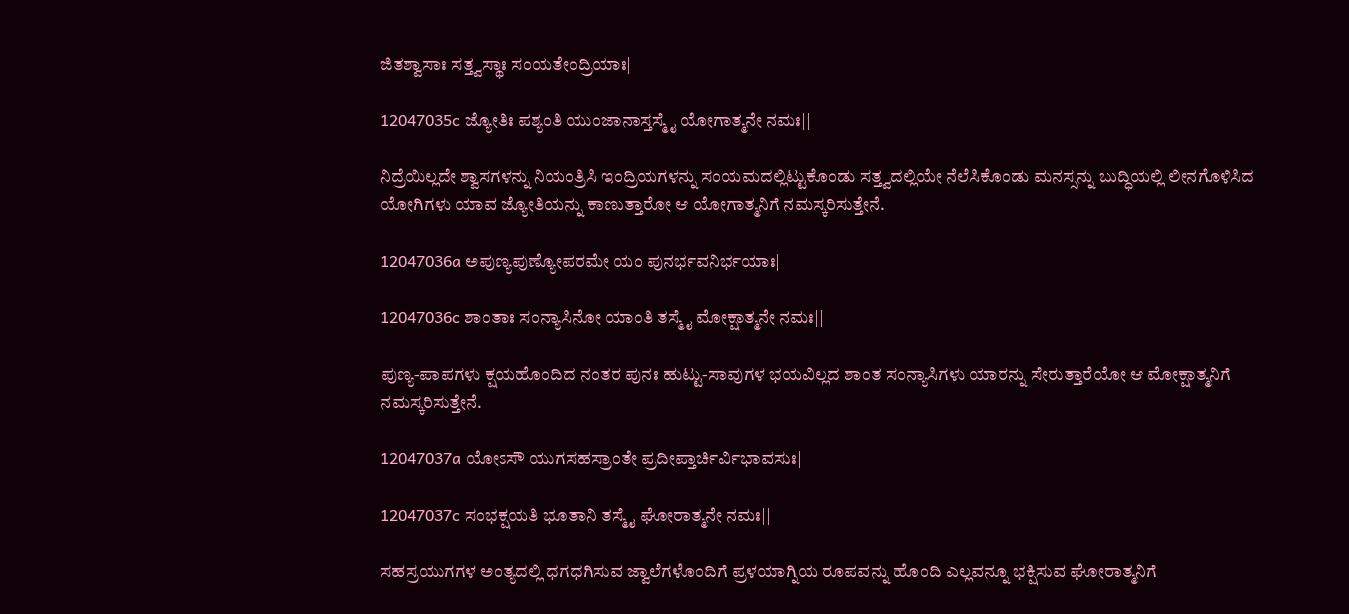ಜಿತಶ್ವಾಸಾಃ ಸತ್ತ್ವಸ್ಥಾಃ ಸಂಯತೇಂದ್ರಿಯಾಃ|

12047035c ಜ್ಯೋತಿಃ ಪಶ್ಯಂತಿ ಯುಂಜಾನಾಸ್ತಸ್ಮೈ ಯೋಗಾತ್ಮನೇ ನಮಃ||

ನಿದ್ರೆಯಿಲ್ಲದೇ ಶ್ವಾಸಗಳನ್ನು ನಿಯಂತ್ರಿಸಿ ಇಂದ್ರಿಯಗಳನ್ನು ಸಂಯಮದಲ್ಲಿಟ್ಟುಕೊಂಡು ಸತ್ತ್ವದಲ್ಲಿಯೇ ನೆಲೆಸಿಕೊಂಡು ಮನಸ್ಸನ್ನು ಬುದ್ಧಿಯಲ್ಲಿ ಲೀನಗೊಳಿಸಿದ ಯೋಗಿಗಳು ಯಾವ ಜ್ಯೋತಿಯನ್ನು ಕಾಣುತ್ತಾರೋ ಆ ಯೋಗಾತ್ಮನಿಗೆ ನಮಸ್ಕರಿಸುತ್ತೇನೆ.

12047036a ಅಪುಣ್ಯಪುಣ್ಯೋಪರಮೇ ಯಂ ಪುನರ್ಭವನಿರ್ಭಯಾಃ|

12047036c ಶಾಂತಾಃ ಸಂನ್ಯಾಸಿನೋ ಯಾಂತಿ ತಸ್ಮೈ ಮೋಕ್ಷಾತ್ಮನೇ ನಮಃ||

ಪುಣ್ಯ-ಪಾಪಗಳು ಕ್ಷಯಹೊಂದಿದ ನಂತರ ಪುನಃ ಹುಟ್ಟು-ಸಾವುಗಳ ಭಯವಿಲ್ಲದ ಶಾಂತ ಸಂನ್ಯಾಸಿಗಳು ಯಾರನ್ನು ಸೇರುತ್ತಾರೆಯೋ ಆ ಮೋಕ್ಷಾತ್ಮನಿಗೆ ನಮಸ್ಕರಿಸುತ್ತೇನೆ.

12047037a ಯೋಽಸೌ ಯುಗಸಹಸ್ರಾಂತೇ ಪ್ರದೀಪ್ತಾರ್ಚಿರ್ವಿಭಾವಸುಃ|

12047037c ಸಂಭಕ್ಷಯತಿ ಭೂತಾನಿ ತಸ್ಮೈ ಘೋರಾತ್ಮನೇ ನಮಃ||

ಸಹಸ್ರಯುಗಗಳ ಅಂತ್ಯದಲ್ಲಿ ಧಗಧಗಿಸುವ ಜ್ವಾಲೆಗಳೊಂದಿಗೆ ಪ್ರಳಯಾಗ್ನಿಯ ರೂಪವನ್ನು ಹೊಂದಿ ಎಲ್ಲವನ್ನೂ ಭಕ್ಷಿಸುವ ಘೋರಾತ್ಮನಿಗೆ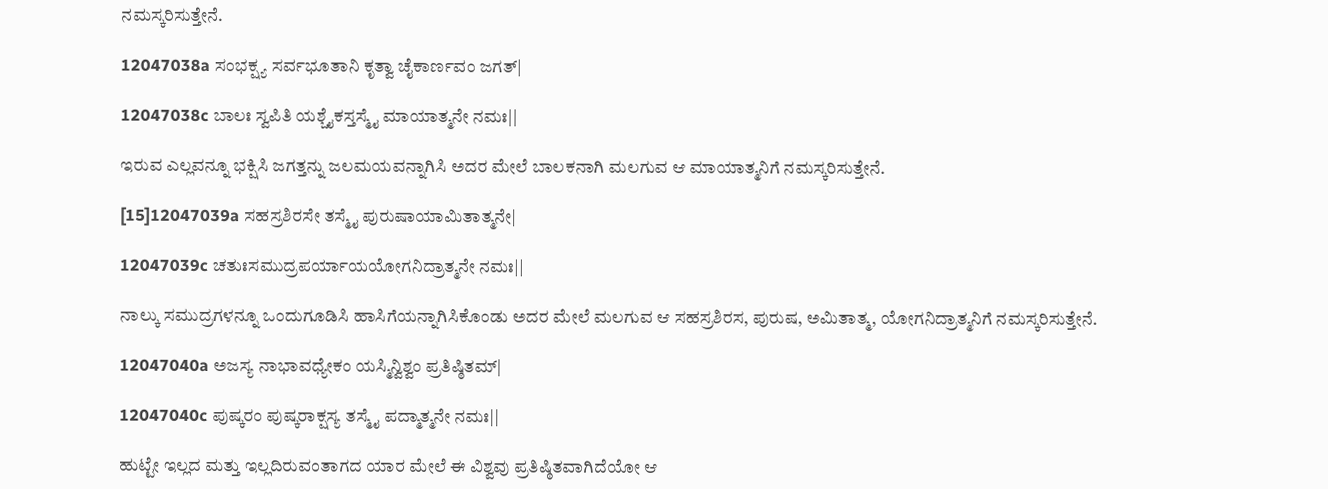ನಮಸ್ಕರಿಸುತ್ತೇನೆ.

12047038a ಸಂಭಕ್ಷ್ಯ ಸರ್ವಭೂತಾನಿ ಕೃತ್ವಾ ಚೈಕಾರ್ಣವಂ ಜಗತ್|

12047038c ಬಾಲಃ ಸ್ವಪಿತಿ ಯಶ್ಚೈಕಸ್ತಸ್ಮೈ ಮಾಯಾತ್ಮನೇ ನಮಃ||

ಇರುವ ಎಲ್ಲವನ್ನೂ ಭಕ್ಷಿಸಿ ಜಗತ್ತನ್ನು ಜಲಮಯವನ್ನಾಗಿಸಿ ಅದರ ಮೇಲೆ ಬಾಲಕನಾಗಿ ಮಲಗುವ ಆ ಮಾಯಾತ್ಮನಿಗೆ ನಮಸ್ಕರಿಸುತ್ತೇನೆ.

[15]12047039a ಸಹಸ್ರಶಿರಸೇ ತಸ್ಮೈ ಪುರುಷಾಯಾಮಿತಾತ್ಮನೇ|

12047039c ಚತುಃಸಮುದ್ರಪರ್ಯಾಯಯೋಗನಿದ್ರಾತ್ಮನೇ ನಮಃ||

ನಾಲ್ಕು ಸಮುದ್ರಗಳನ್ನೂ ಒಂದುಗೂಡಿಸಿ ಹಾಸಿಗೆಯನ್ನಾಗಿಸಿಕೊಂಡು ಅದರ ಮೇಲೆ ಮಲಗುವ ಆ ಸಹಸ್ರಶಿರಸ, ಪುರುಷ, ಅಮಿತಾತ್ಮ, ಯೋಗನಿದ್ರಾತ್ಮನಿಗೆ ನಮಸ್ಕರಿಸುತ್ತೇನೆ.

12047040a ಅಜಸ್ಯ ನಾಭಾವಧ್ಯೇಕಂ ಯಸ್ಮಿನ್ವಿಶ್ವಂ ಪ್ರತಿಷ್ಠಿತಮ್|

12047040c ಪುಷ್ಕರಂ ಪುಷ್ಕರಾಕ್ಷಸ್ಯ ತಸ್ಮೈ ಪದ್ಮಾತ್ಮನೇ ನಮಃ||

ಹುಟ್ಟೇ ಇಲ್ಲದ ಮತ್ತು ಇಲ್ಲದಿರುವಂತಾಗದ ಯಾರ ಮೇಲೆ ಈ ವಿಶ್ವವು ಪ್ರತಿಷ್ಠಿತವಾಗಿದೆಯೋ ಆ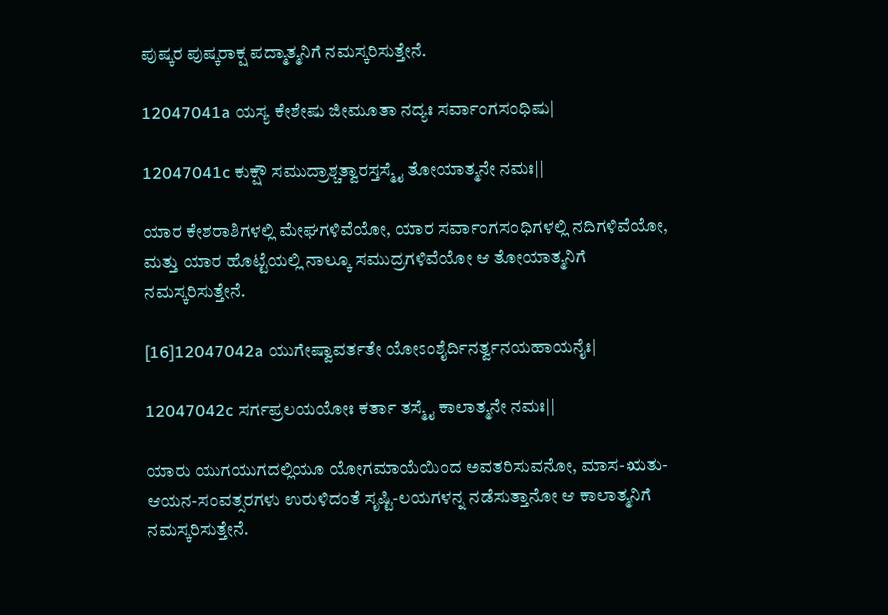ಪುಷ್ಕರ ಪುಷ್ಕರಾಕ್ಷ ಪದ್ಮಾತ್ಮನಿಗೆ ನಮಸ್ಕರಿಸುತ್ತೇನೆ.

12047041a ಯಸ್ಯ ಕೇಶೇಷು ಜೀಮೂತಾ ನದ್ಯಃ ಸರ್ವಾಂಗಸಂಧಿಷು|

12047041c ಕುಕ್ಷೌ ಸಮುದ್ರಾಶ್ಚತ್ವಾರಸ್ತಸ್ಮೈ ತೋಯಾತ್ಮನೇ ನಮಃ||

ಯಾರ ಕೇಶರಾಶಿಗಳಲ್ಲಿ ಮೇಘಗಳಿವೆಯೋ, ಯಾರ ಸರ್ವಾಂಗಸಂಧಿಗಳಲ್ಲಿ ನದಿಗಳಿವೆಯೋ, ಮತ್ತು ಯಾರ ಹೊಟ್ಟೆಯಲ್ಲಿ ನಾಲ್ಕೂ ಸಮುದ್ರಗಳಿವೆಯೋ ಆ ತೋಯಾತ್ಮನಿಗೆ ನಮಸ್ಕರಿಸುತ್ತೇನೆ.

[16]12047042a ಯುಗೇಷ್ವಾವರ್ತತೇ ಯೋಽಂಶೈರ್ದಿನರ್ತ್ವನಯಹಾಯನೈಃ|

12047042c ಸರ್ಗಪ್ರಲಯಯೋಃ ಕರ್ತಾ ತಸ್ಮೈ ಕಾಲಾತ್ಮನೇ ನಮಃ||

ಯಾರು ಯುಗಯುಗದಲ್ಲಿಯೂ ಯೋಗಮಾಯೆಯಿಂದ ಅವತರಿಸುವನೋ, ಮಾಸ-ಋತು-ಆಯನ-ಸಂವತ್ಸರಗಳು ಉರುಳಿದಂತೆ ಸೃಷ್ಟಿ-ಲಯಗಳನ್ನ ನಡೆಸುತ್ತಾನೋ ಆ ಕಾಲಾತ್ಮನಿಗೆ ನಮಸ್ಕರಿಸುತ್ತೇನೆ.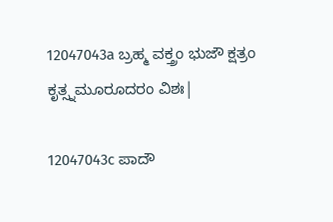12047043a ಬ್ರಹ್ಮ ವಕ್ತ್ರಂ ಭುಜೌ ಕ್ಷತ್ರಂ ಕೃತ್ಸ್ನಮೂರೂದರಂ ವಿಶಃ|

12047043c ಪಾದೌ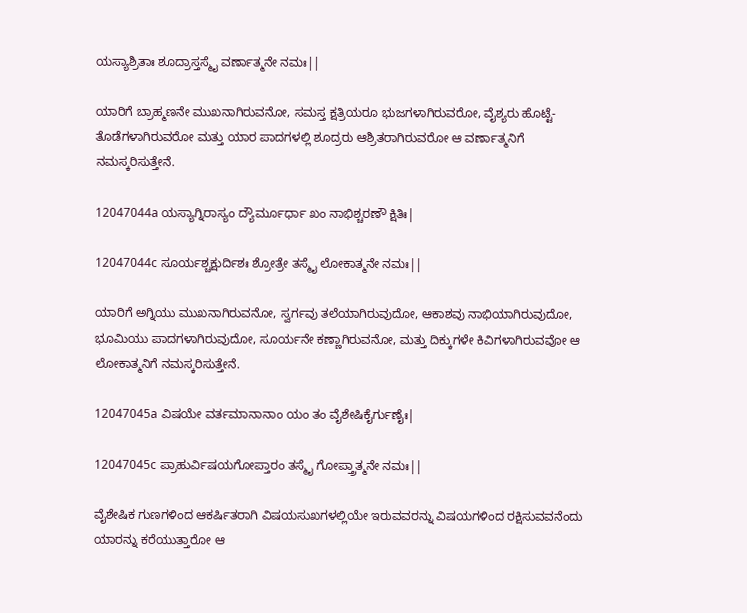ಯಸ್ಯಾಶ್ರಿತಾಃ ಶೂದ್ರಾಸ್ತಸ್ಮೈ ವರ್ಣಾತ್ಮನೇ ನಮಃ||

ಯಾರಿಗೆ ಬ್ರಾಹ್ಮಣನೇ ಮುಖನಾಗಿರುವನೋ, ಸಮಸ್ತ ಕ್ಷತ್ರಿಯರೂ ಭುಜಗಳಾಗಿರುವರೋ, ವೈಶ್ಯರು ಹೊಟ್ಟೆ-ತೊಡೆಗಳಾಗಿರುವರೋ ಮತ್ತು ಯಾರ ಪಾದಗಳಲ್ಲಿ ಶೂದ್ರರು ಆಶ್ರಿತರಾಗಿರುವರೋ ಆ ವರ್ಣಾತ್ಮನಿಗೆ ನಮಸ್ಕರಿಸುತ್ತೇನೆ.

12047044a ಯಸ್ಯಾಗ್ನಿರಾಸ್ಯಂ ದ್ಯೌರ್ಮೂರ್ಧಾ ಖಂ ನಾಭಿಶ್ಚರಣೌ ಕ್ಷಿತಿಃ|

12047044c ಸೂರ್ಯಶ್ಚಕ್ಷುರ್ದಿಶಃ ಶ್ರೋತ್ರೇ ತಸ್ಮೈ ಲೋಕಾತ್ಮನೇ ನಮಃ||

ಯಾರಿಗೆ ಅಗ್ನಿಯು ಮುಖನಾಗಿರುವನೋ, ಸ್ವರ್ಗವು ತಲೆಯಾಗಿರುವುದೋ, ಆಕಾಶವು ನಾಭಿಯಾಗಿರುವುದೋ, ಭೂಮಿಯು ಪಾದಗಳಾಗಿರುವುದೋ, ಸೂರ್ಯನೇ ಕಣ್ಣಾಗಿರುವನೋ, ಮತ್ತು ದಿಕ್ಕುಗಳೇ ಕಿವಿಗಳಾಗಿರುವವೋ ಆ ಲೋಕಾತ್ಮನಿಗೆ ನಮಸ್ಕರಿಸುತ್ತೇನೆ.

12047045a ವಿಷಯೇ ವರ್ತಮಾನಾನಾಂ ಯಂ ತಂ ವೈಶೇಷಿಕೈರ್ಗುಣೈಃ|

12047045c ಪ್ರಾಹುರ್ವಿಷಯಗೋಪ್ತಾರಂ ತಸ್ಮೈ ಗೋಪ್ತ್ರಾತ್ಮನೇ ನಮಃ||

ವೈಶೇಷಿಕ ಗುಣಗಳಿಂದ ಆಕರ್ಷಿತರಾಗಿ ವಿಷಯಸುಖಗಳಲ್ಲಿಯೇ ಇರುವವರನ್ನು ವಿಷಯಗಳಿಂದ ರಕ್ಷಿಸುವವನೆಂದು ಯಾರನ್ನು ಕರೆಯುತ್ತಾರೋ ಆ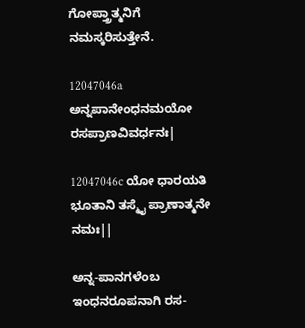ಗೋಪ್ತ್ರಾತ್ಮನಿಗೆ ನಮಸ್ಕರಿಸುತ್ತೇನೆ.

12047046a ಅನ್ನಪಾನೇಂಧನಮಯೋ ರಸಪ್ರಾಣವಿವರ್ಧನಃ|

12047046c ಯೋ ಧಾರಯತಿ ಭೂತಾನಿ ತಸ್ಮೈ ಪ್ರಾಣಾತ್ಮನೇ ನಮಃ||

ಅನ್ನ-ಪಾನಗಳೆಂಬ ಇಂಧನರೂಪನಾಗಿ ರಸ-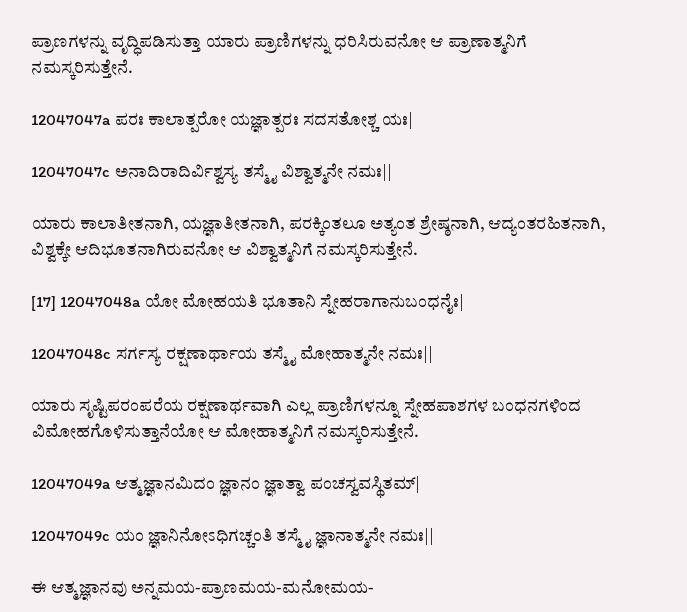ಪ್ರಾಣಗಳನ್ನು ವೃದ್ಧಿಪಡಿಸುತ್ತಾ ಯಾರು ಪ್ರಾಣಿಗಳನ್ನು ಧರಿಸಿರುವನೋ ಆ ಪ್ರಾಣಾತ್ಮನಿಗೆ ನಮಸ್ಕರಿಸುತ್ತೇನೆ.

12047047a ಪರಃ ಕಾಲಾತ್ಪರೋ ಯಜ್ಞಾತ್ಪರಃ ಸದಸತೋಶ್ಚ ಯಃ|

12047047c ಅನಾದಿರಾದಿರ್ವಿಶ್ವಸ್ಯ ತಸ್ಮೈ ವಿಶ್ವಾತ್ಮನೇ ನಮಃ||

ಯಾರು ಕಾಲಾತೀತನಾಗಿ, ಯಜ್ಞಾತೀತನಾಗಿ, ಪರಕ್ಕಿಂತಲೂ ಅತ್ಯಂತ ಶ್ರೇಷ್ಠನಾಗಿ, ಆದ್ಯಂತರಹಿತನಾಗಿ, ವಿಶ್ವಕ್ಕೇ ಆದಿಭೂತನಾಗಿರುವನೋ ಆ ವಿಶ್ವಾತ್ಮನಿಗೆ ನಮಸ್ಕರಿಸುತ್ತೇನೆ.

[17] 12047048a ಯೋ ಮೋಹಯತಿ ಭೂತಾನಿ ಸ್ನೇಹರಾಗಾನುಬಂಧನೈಃ|

12047048c ಸರ್ಗಸ್ಯ ರಕ್ಷಣಾರ್ಥಾಯ ತಸ್ಮೈ ಮೋಹಾತ್ಮನೇ ನಮಃ||

ಯಾರು ಸೃಷ್ಟಿಪರಂಪರೆಯ ರಕ್ಷಣಾರ್ಥವಾಗಿ ಎಲ್ಲ ಪ್ರಾಣಿಗಳನ್ನೂ ಸ್ನೇಹಪಾಶಗಳ ಬಂಧನಗಳಿಂದ ವಿಮೋಹಗೊಳಿಸುತ್ತಾನೆಯೋ ಆ ಮೋಹಾತ್ಮನಿಗೆ ನಮಸ್ಕರಿಸುತ್ತೇನೆ.

12047049a ಆತ್ಮಜ್ಞಾನಮಿದಂ ಜ್ಞಾನಂ ಜ್ಞಾತ್ವಾ ಪಂಚಸ್ವವಸ್ಥಿತಮ್|

12047049c ಯಂ ಜ್ಞಾನಿನೋಽಧಿಗಚ್ಚಂತಿ ತಸ್ಮೈ ಜ್ಞಾನಾತ್ಮನೇ ನಮಃ||

ಈ ಆತ್ಮಜ್ಞಾನವು ಅನ್ನಮಯ-ಪ್ರಾಣಮಯ-ಮನೋಮಯ-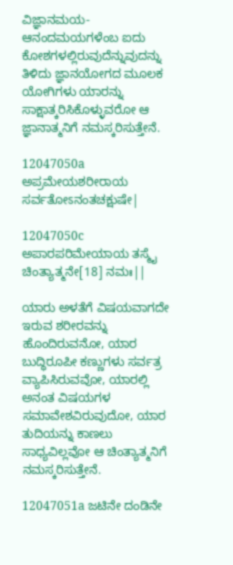ವಿಜ್ಞಾನಮಯ-ಆನಂದಮಯಗಳೆಂಬ ಐದು ಕೋಶಗಳಲ್ಲಿರುವುದೆನ್ನುವುದನ್ನು ತಿಳಿದು ಜ್ಞಾನಯೋಗದ ಮೂಲಕ ಯೋಗಿಗಳು ಯಾರನ್ನು ಸಾಕ್ಷಾತ್ಕರಿಸಿಕೊಳ್ಳುವರೋ ಆ ಜ್ಞಾನಾತ್ಮನಿಗೆ ನಮಸ್ಕರಿಸುತ್ತೇನೆ.

12047050a ಅಪ್ರಮೇಯಶರೀರಾಯ ಸರ್ವತೋಽನಂತಚಕ್ಷುಷೇ|

12047050c ಅಪಾರಪರಿಮೇಯಾಯ ತಸ್ಮೈ ಚಿಂತ್ಯಾತ್ಮನೇ[18] ನಮಃ||

ಯಾರು ಅಳತೆಗೆ ವಿಷಯವಾಗದೇ ಇರುವ ಶರೀರವನ್ನು ಹೊಂದಿರುವನೋ, ಯಾರ ಬುದ್ಧಿರೂಪೀ ಕಣ್ಣುಗಳು ಸರ್ವತ್ರ ವ್ಯಾಪಿಸಿರುವವೋ, ಯಾರಲ್ಲಿ ಅನಂತ ವಿಷಯಗಳ ಸಮಾವೇಶವಿರುವುದೋ, ಯಾರ ತುದಿಯನ್ನು ಕಾಣಲು ಸಾಧ್ಯವಿಲ್ಲವೋ ಆ ಚಿಂತ್ಯಾತ್ಮನಿಗೆ ನಮಸ್ಕರಿಸುತ್ತೇನೆ.

12047051a ಜಟಿನೇ ದಂಡಿನೇ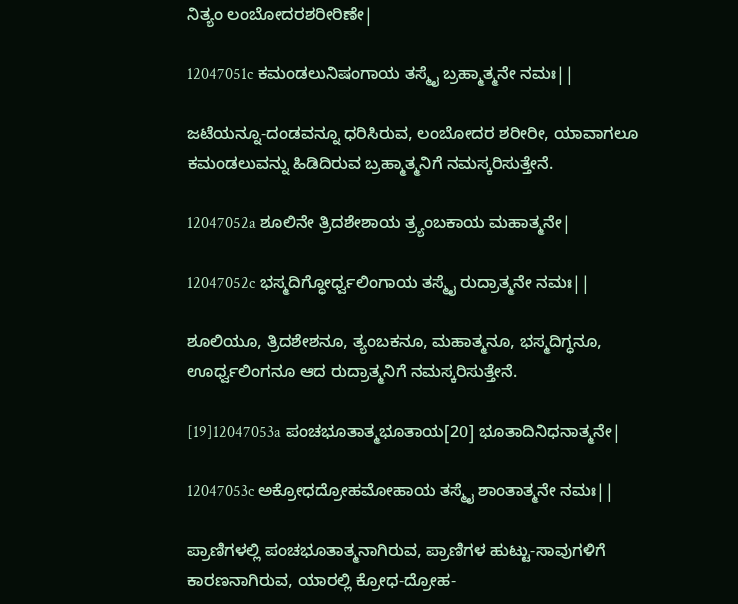ನಿತ್ಯಂ ಲಂಬೋದರಶರೀರಿಣೇ|

12047051c ಕಮಂಡಲುನಿಷಂಗಾಯ ತಸ್ಮೈ ಬ್ರಹ್ಮಾತ್ಮನೇ ನಮಃ||

ಜಟೆಯನ್ನೂ-ದಂಡವನ್ನೂ ಧರಿಸಿರುವ, ಲಂಬೋದರ ಶರೀರೀ, ಯಾವಾಗಲೂ ಕಮಂಡಲುವನ್ನು ಹಿಡಿದಿರುವ ಬ್ರಹ್ಮಾತ್ಮನಿಗೆ ನಮಸ್ಕರಿಸುತ್ತೇನೆ.

12047052a ಶೂಲಿನೇ ತ್ರಿದಶೇಶಾಯ ತ್ರ್ಯಂಬಕಾಯ ಮಹಾತ್ಮನೇ|

12047052c ಭಸ್ಮದಿಗ್ಧೋರ್ಧ್ವಲಿಂಗಾಯ ತಸ್ಮೈ ರುದ್ರಾತ್ಮನೇ ನಮಃ||

ಶೂಲಿಯೂ, ತ್ರಿದಶೇಶನೂ, ತ್ಯಂಬಕನೂ, ಮಹಾತ್ಮನೂ, ಭಸ್ಮದಿಗ್ಧನೂ, ಊರ್ಧ್ವಲಿಂಗನೂ ಆದ ರುದ್ರಾತ್ಮನಿಗೆ ನಮಸ್ಕರಿಸುತ್ತೇನೆ.

[19]12047053a ಪಂಚಭೂತಾತ್ಮಭೂತಾಯ[20] ಭೂತಾದಿನಿಧನಾತ್ಮನೇ|

12047053c ಅಕ್ರೋಧದ್ರೋಹಮೋಹಾಯ ತಸ್ಮೈ ಶಾಂತಾತ್ಮನೇ ನಮಃ||

ಪ್ರಾಣಿಗಳಲ್ಲಿ ಪಂಚಭೂತಾತ್ಮನಾಗಿರುವ, ಪ್ರಾಣಿಗಳ ಹುಟ್ಟು-ಸಾವುಗಳಿಗೆ ಕಾರಣನಾಗಿರುವ, ಯಾರಲ್ಲಿ ಕ್ರೋಧ-ದ್ರೋಹ-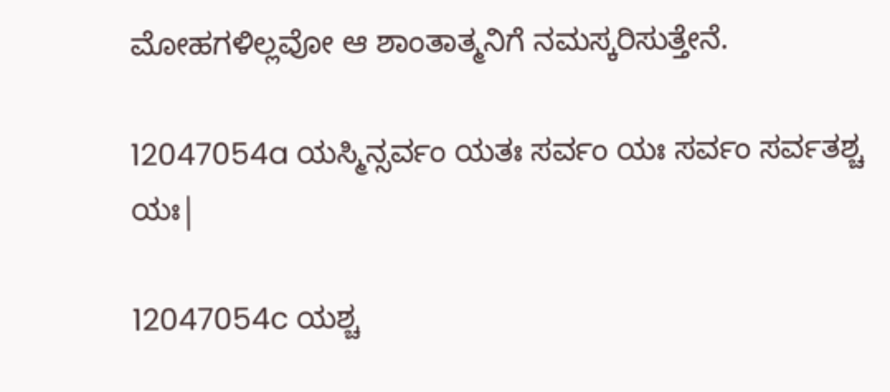ಮೋಹಗಳಿಲ್ಲವೋ ಆ ಶಾಂತಾತ್ಮನಿಗೆ ನಮಸ್ಕರಿಸುತ್ತೇನೆ.

12047054a ಯಸ್ಮಿನ್ಸರ್ವಂ ಯತಃ ಸರ್ವಂ ಯಃ ಸರ್ವಂ ಸರ್ವತಶ್ಚ ಯಃ|

12047054c ಯಶ್ಚ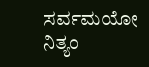ಸರ್ವಮಯೋ ನಿತ್ಯಂ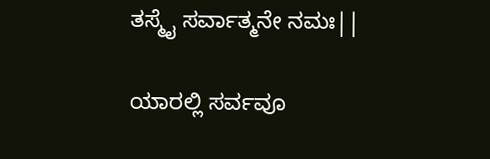ತಸ್ಮೈ ಸರ್ವಾತ್ಮನೇ ನಮಃ||

ಯಾರಲ್ಲಿ ಸರ್ವವೂ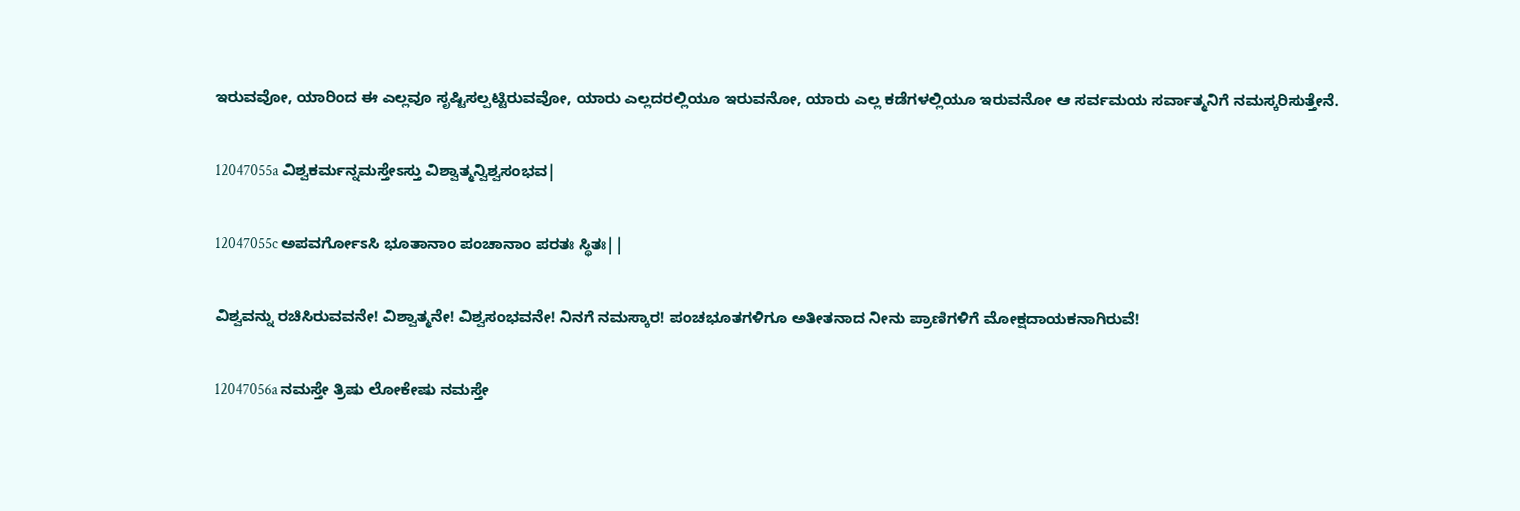ಇರುವವೋ, ಯಾರಿಂದ ಈ ಎಲ್ಲವೂ ಸೃಷ್ಟಿಸಲ್ಪಟ್ಟಿರುವವೋ, ಯಾರು ಎಲ್ಲದರಲ್ಲಿಯೂ ಇರುವನೋ, ಯಾರು ಎಲ್ಲ ಕಡೆಗಳಲ್ಲಿಯೂ ಇರುವನೋ ಆ ಸರ್ವಮಯ ಸರ್ವಾತ್ಮನಿಗೆ ನಮಸ್ಕರಿಸುತ್ತೇನೆ.

12047055a ವಿಶ್ವಕರ್ಮನ್ನಮಸ್ತೇಽಸ್ತು ವಿಶ್ವಾತ್ಮನ್ವಿಶ್ವಸಂಭವ|

12047055c ಅಪವರ್ಗೋಽಸಿ ಭೂತಾನಾಂ ಪಂಚಾನಾಂ ಪರತಃ ಸ್ಥಿತಃ||

ವಿಶ್ವವನ್ನು ರಚಿಸಿರುವವನೇ! ವಿಶ್ವಾತ್ಮನೇ! ವಿಶ್ವಸಂಭವನೇ! ನಿನಗೆ ನಮಸ್ಕಾರ! ಪಂಚಭೂತಗಳಿಗೂ ಅತೀತನಾದ ನೀನು ಪ್ರಾಣಿಗಳಿಗೆ ಮೋಕ್ಷದಾಯಕನಾಗಿರುವೆ!

12047056a ನಮಸ್ತೇ ತ್ರಿಷು ಲೋಕೇಷು ನಮಸ್ತೇ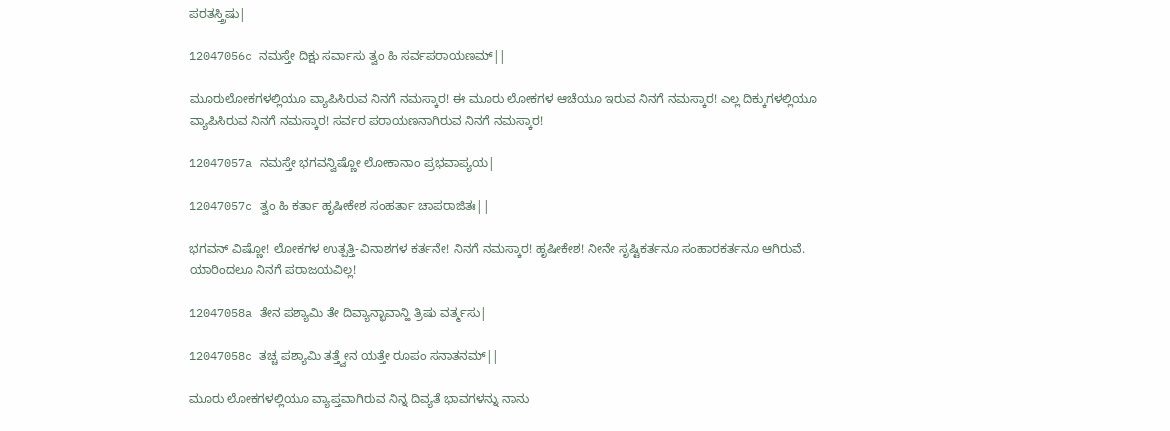ಪರತಸ್ತ್ರಿಷು|

12047056c ನಮಸ್ತೇ ದಿಕ್ಷು ಸರ್ವಾಸು ತ್ವಂ ಹಿ ಸರ್ವಪರಾಯಣಮ್||

ಮೂರುಲೋಕಗಳಲ್ಲಿಯೂ ವ್ಯಾಪಿಸಿರುವ ನಿನಗೆ ನಮಸ್ಕಾರ! ಈ ಮೂರು ಲೋಕಗಳ ಆಚೆಯೂ ಇರುವ ನಿನಗೆ ನಮಸ್ಕಾರ! ಎಲ್ಲ ದಿಕ್ಕುಗಳಲ್ಲಿಯೂ ವ್ಯಾಪಿಸಿರುವ ನಿನಗೆ ನಮಸ್ಕಾರ! ಸರ್ವರ ಪರಾಯಣನಾಗಿರುವ ನಿನಗೆ ನಮಸ್ಕಾರ!

12047057a ನಮಸ್ತೇ ಭಗವನ್ವಿಷ್ಣೋ ಲೋಕಾನಾಂ ಪ್ರಭವಾಪ್ಯಯ|

12047057c ತ್ವಂ ಹಿ ಕರ್ತಾ ಹೃಷೀಕೇಶ ಸಂಹರ್ತಾ ಚಾಪರಾಜಿತಃ||

ಭಗವನ್ ವಿಷ್ಣೋ! ಲೋಕಗಳ ಉತ್ಪತ್ತಿ-ವಿನಾಶಗಳ ಕರ್ತನೇ! ನಿನಗೆ ನಮಸ್ಕಾರ! ಹೃಷೀಕೇಶ! ನೀನೇ ಸೃಷ್ಟಿಕರ್ತನೂ ಸಂಹಾರಕರ್ತನೂ ಆಗಿರುವೆ. ಯಾರಿಂದಲೂ ನಿನಗೆ ಪರಾಜಯವಿಲ್ಲ!

12047058a ತೇನ ಪಶ್ಯಾಮಿ ತೇ ದಿವ್ಯಾನ್ಭಾವಾನ್ಹಿ ತ್ರಿಷು ವರ್ತ್ಮಸು|

12047058c ತಚ್ಚ ಪಶ್ಯಾಮಿ ತತ್ತ್ವೇನ ಯತ್ತೇ ರೂಪಂ ಸನಾತನಮ್||

ಮೂರು ಲೋಕಗಳಲ್ಲಿಯೂ ವ್ಯಾಪ್ತವಾಗಿರುವ ನಿನ್ನ ದಿವ್ಯತೆ ಭಾವಗಳನ್ನು ನಾನು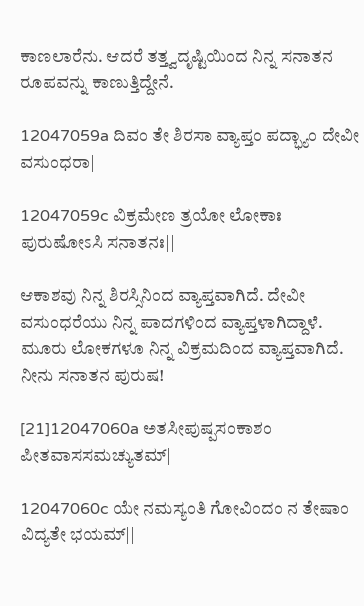ಕಾಣಲಾರೆನು. ಆದರೆ ತತ್ತ್ವದೃಷ್ಟಿಯಿಂದ ನಿನ್ನ ಸನಾತನ ರೂಪವನ್ನು ಕಾಣುತ್ತಿದ್ದೇನೆ.

12047059a ದಿವಂ ತೇ ಶಿರಸಾ ವ್ಯಾಪ್ತಂ ಪದ್ಭ್ಯಾಂ ದೇವೀ ವಸುಂಧರಾ|

12047059c ವಿಕ್ರಮೇಣ ತ್ರಯೋ ಲೋಕಾಃ ಪುರುಷೋಽಸಿ ಸನಾತನಃ||

ಆಕಾಶವು ನಿನ್ನ ಶಿರಸ್ಸಿನಿಂದ ವ್ಯಾಪ್ತವಾಗಿದೆ. ದೇವೀ ವಸುಂಧರೆಯು ನಿನ್ನ ಪಾದಗಳಿಂದ ವ್ಯಾಪ್ತಳಾಗಿದ್ದಾಳೆ. ಮೂರು ಲೋಕಗಳೂ ನಿನ್ನ ವಿಕ್ರಮದಿಂದ ವ್ಯಾಪ್ತವಾಗಿದೆ. ನೀನು ಸನಾತನ ಪುರುಷ!

[21]12047060a ಅತಸೀಪುಷ್ಪಸಂಕಾಶಂ ಪೀತವಾಸಸಮಚ್ಯುತಮ್|

12047060c ಯೇ ನಮಸ್ಯಂತಿ ಗೋವಿಂದಂ ನ ತೇಷಾಂ ವಿದ್ಯತೇ ಭಯಮ್||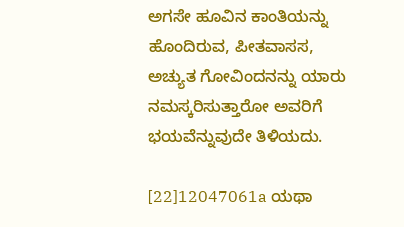ಅಗಸೇ ಹೂವಿನ ಕಾಂತಿಯನ್ನು ಹೊಂದಿರುವ, ಪೀತವಾಸಸ, ಅಚ್ಯುತ ಗೋವಿಂದನನ್ನು ಯಾರು ನಮಸ್ಕರಿಸುತ್ತಾರೋ ಅವರಿಗೆ ಭಯವೆನ್ನುವುದೇ ತಿಳಿಯದು.

[22]12047061a ಯಥಾ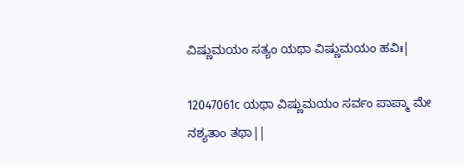ವಿಷ್ಣುಮಯಂ ಸತ್ಯಂ ಯಥಾ ವಿಷ್ಣುಮಯಂ ಹವಿಃ|

12047061c ಯಥಾ ವಿಷ್ಣುಮಯಂ ಸರ್ವಂ ಪಾಪ್ಮಾ ಮೇ ನಶ್ಯತಾಂ ತಥಾ||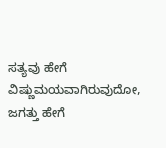ಸತ್ಯವು ಹೇಗೆ ವಿಷ್ಣುಮಯವಾಗಿರುವುದೋ, ಜಗತ್ತು ಹೇಗೆ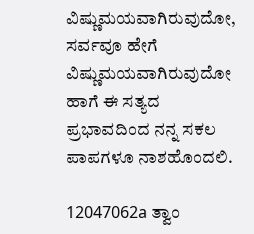ವಿಷ್ಣುಮಯವಾಗಿರುವುದೋ, ಸರ್ವವೂ ಹೇಗೆ ವಿಷ್ಣುಮಯವಾಗಿರುವುದೋ ಹಾಗೆ ಈ ಸತ್ಯದ ಪ್ರಭಾವದಿಂದ ನನ್ನ ಸಕಲ ಪಾಪಗಳೂ ನಾಶಹೊಂದಲಿ.

12047062a ತ್ವಾಂ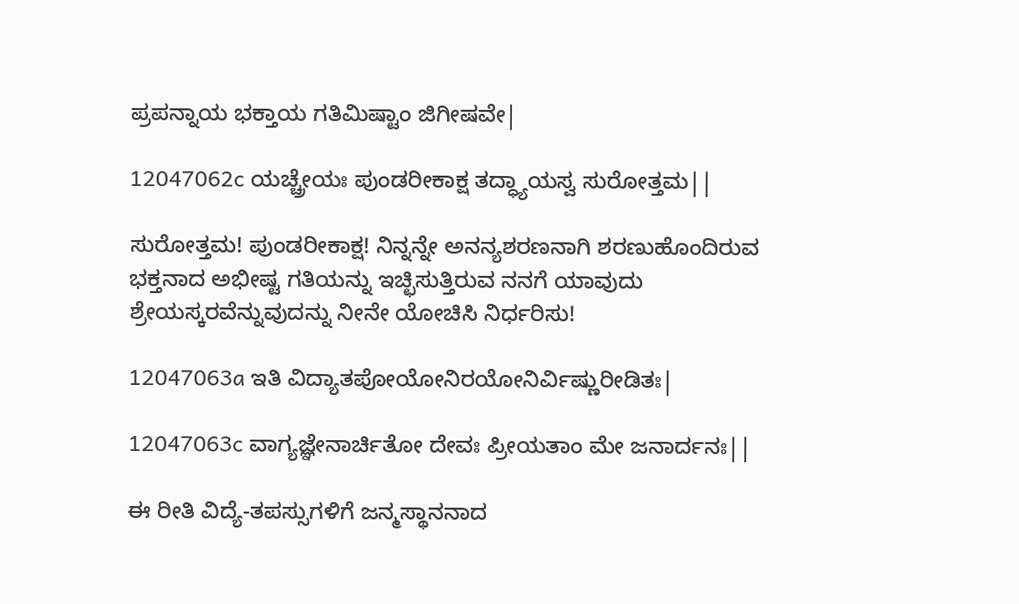ಪ್ರಪನ್ನಾಯ ಭಕ್ತಾಯ ಗತಿಮಿಷ್ಟಾಂ ಜಿಗೀಷವೇ|

12047062c ಯಚ್ಚ್ರೇಯಃ ಪುಂಡರೀಕಾಕ್ಷ ತದ್ಧ್ಯಾಯಸ್ವ ಸುರೋತ್ತಮ||

ಸುರೋತ್ತಮ! ಪುಂಡರೀಕಾಕ್ಷ! ನಿನ್ನನ್ನೇ ಅನನ್ಯಶರಣನಾಗಿ ಶರಣುಹೊಂದಿರುವ ಭಕ್ತನಾದ ಅಭೀಷ್ಟ ಗತಿಯನ್ನು ಇಚ್ಛಿಸುತ್ತಿರುವ ನನಗೆ ಯಾವುದು ಶ್ರೇಯಸ್ಕರವೆನ್ನುವುದನ್ನು ನೀನೇ ಯೋಚಿಸಿ ನಿರ್ಧರಿಸು!

12047063a ಇತಿ ವಿದ್ಯಾತಪೋಯೋನಿರಯೋನಿರ್ವಿಷ್ಣುರೀಡಿತಃ|

12047063c ವಾಗ್ಯಜ್ಞೇನಾರ್ಚಿತೋ ದೇವಃ ಪ್ರೀಯತಾಂ ಮೇ ಜನಾರ್ದನಃ||

ಈ ರೀತಿ ವಿದ್ಯೆ-ತಪಸ್ಸುಗಳಿಗೆ ಜನ್ಮಸ್ಥಾನನಾದ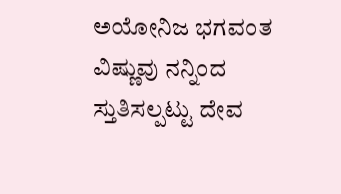ಅಯೋನಿಜ ಭಗವಂತ ವಿಷ್ಣುವು ನನ್ನಿಂದ ಸ್ತುತಿಸಲ್ಪಟ್ಟು ದೇವ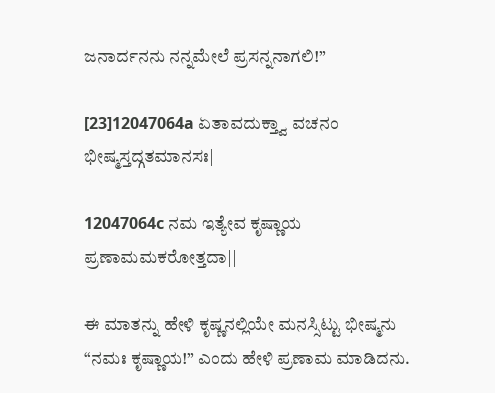ಜನಾರ್ದನನು ನನ್ನಮೇಲೆ ಪ್ರಸನ್ನನಾಗಲಿ!”

[23]12047064a ಏತಾವದುಕ್ತ್ವಾ ವಚನಂ ಭೀಷ್ಮಸ್ತದ್ಗತಮಾನಸಃ|

12047064c ನಮ ಇತ್ಯೇವ ಕೃಷ್ಣಾಯ ಪ್ರಣಾಮಮಕರೋತ್ತದಾ||

ಈ ಮಾತನ್ನು ಹೇಳಿ ಕೃಷ್ಣನಲ್ಲಿಯೇ ಮನಸ್ಸಿಟ್ಟು ಭೀಷ್ಮನು “ನಮಃ ಕೃಷ್ಣಾಯ!” ಎಂದು ಹೇಳಿ ಪ್ರಣಾಮ ಮಾಡಿದನು.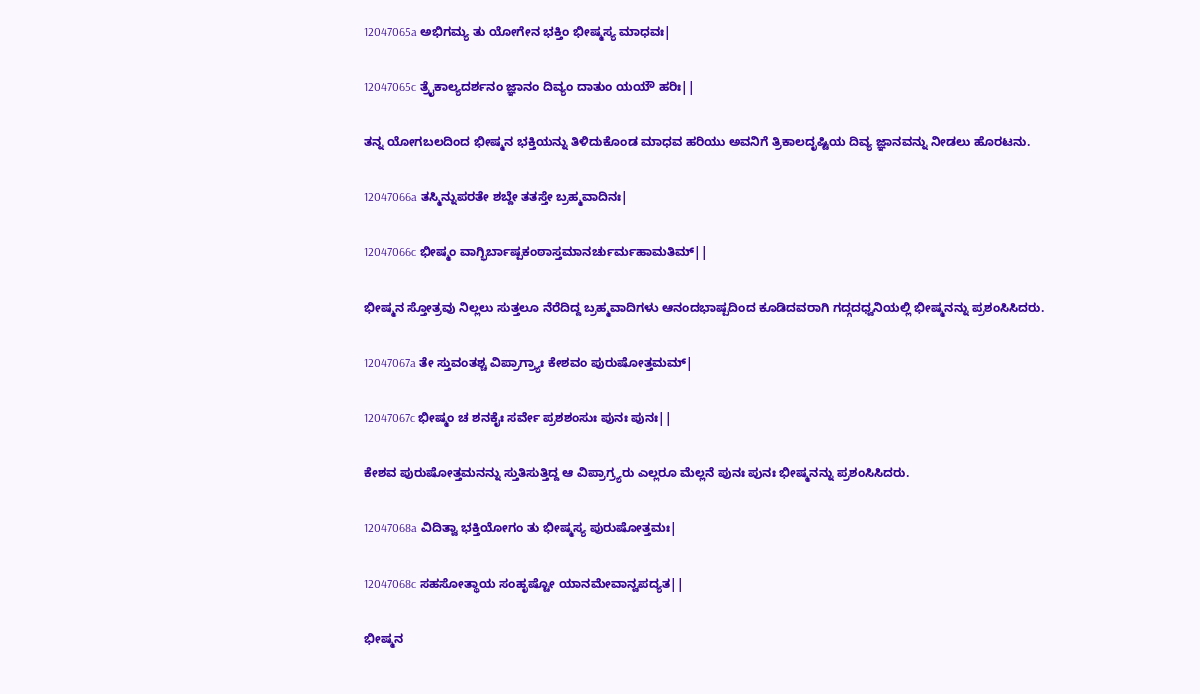12047065a ಅಭಿಗಮ್ಯ ತು ಯೋಗೇನ ಭಕ್ತಿಂ ಭೀಷ್ಮಸ್ಯ ಮಾಧವಃ|

12047065c ತ್ರೈಕಾಲ್ಯದರ್ಶನಂ ಜ್ಞಾನಂ ದಿವ್ಯಂ ದಾತುಂ ಯಯೌ ಹರಿಃ||

ತನ್ನ ಯೋಗಬಲದಿಂದ ಭೀಷ್ಮನ ಭಕ್ತಿಯನ್ನು ತಿಳಿದುಕೊಂಡ ಮಾಧವ ಹರಿಯು ಅವನಿಗೆ ತ್ರಿಕಾಲದೃಷ್ಟಿಯ ದಿವ್ಯ ಜ್ಞಾನವನ್ನು ನೀಡಲು ಹೊರಟನು.

12047066a ತಸ್ಮಿನ್ನುಪರತೇ ಶಬ್ದೇ ತತಸ್ತೇ ಬ್ರಹ್ಮವಾದಿನಃ|

12047066c ಭೀಷ್ಮಂ ವಾಗ್ಭಿರ್ಬಾಷ್ಪಕಂಠಾಸ್ತಮಾನರ್ಚುರ್ಮಹಾಮತಿಮ್||

ಭೀಷ್ಮನ ಸ್ತೋತ್ರವು ನಿಲ್ಲಲು ಸುತ್ತಲೂ ನೆರೆದಿದ್ದ ಬ್ರಹ್ಮವಾದಿಗಳು ಆನಂದಭಾಷ್ಪದಿಂದ ಕೂಡಿದವರಾಗಿ ಗದ್ಗದಧ್ವನಿಯಲ್ಲಿ ಭೀಷ್ಮನನ್ನು ಪ್ರಶಂಸಿಸಿದರು.

12047067a ತೇ ಸ್ತುವಂತಶ್ಚ ವಿಪ್ರಾಗ್ರ್ಯಾಃ ಕೇಶವಂ ಪುರುಷೋತ್ತಮಮ್|

12047067c ಭೀಷ್ಮಂ ಚ ಶನಕೈಃ ಸರ್ವೇ ಪ್ರಶಶಂಸುಃ ಪುನಃ ಪುನಃ||

ಕೇಶವ ಪುರುಷೋತ್ತಮನನ್ನು ಸ್ತುತಿಸುತ್ತಿದ್ದ ಆ ವಿಪ್ರಾಗ್ರ್ಯರು ಎಲ್ಲರೂ ಮೆಲ್ಲನೆ ಪುನಃ ಪುನಃ ಭೀಷ್ಮನನ್ನು ಪ್ರಶಂಸಿಸಿದರು.

12047068a ವಿದಿತ್ವಾ ಭಕ್ತಿಯೋಗಂ ತು ಭೀಷ್ಮಸ್ಯ ಪುರುಷೋತ್ತಮಃ|

12047068c ಸಹಸೋತ್ಥಾಯ ಸಂಹೃಷ್ಟೋ ಯಾನಮೇವಾನ್ವಪದ್ಯತ||

ಭೀಷ್ಮನ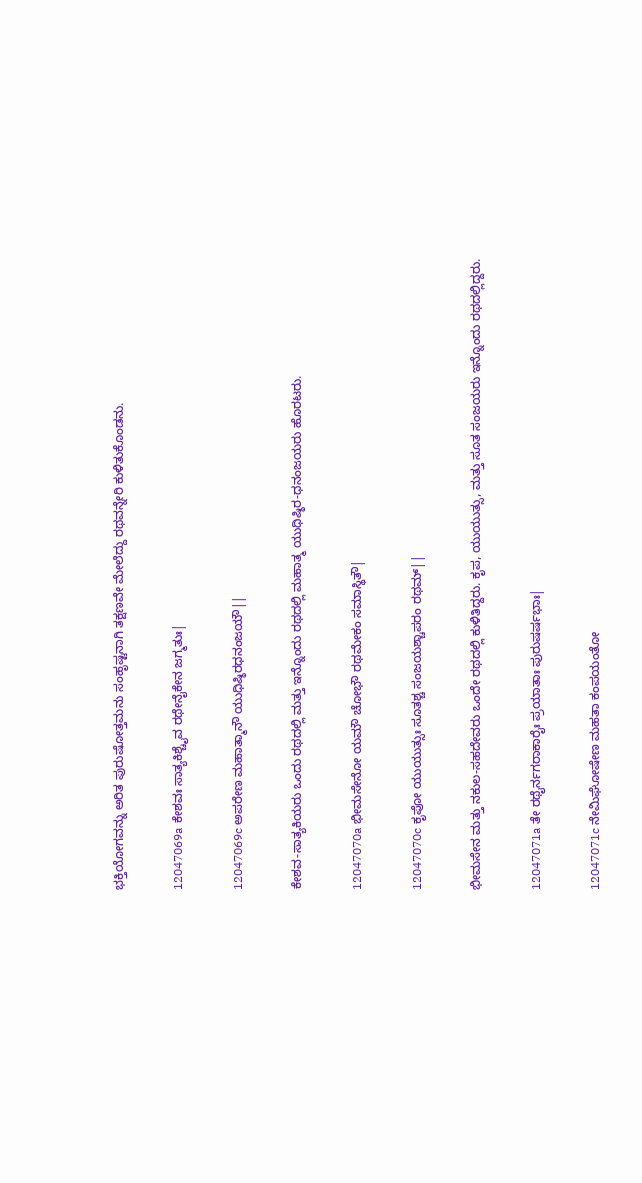ಭಕ್ತಿಯೋಗವನ್ನು ಅರಿತ ಪುರುಷೋತ್ತಮನು ಸಂಹೃಷ್ಟನಾಗಿ ತಕ್ಷಣವೇ ಮೇಲೆದ್ದು ರಥವನ್ನೇರಿ ಕುಳಿತುಕೊಂಡನು.

12047069a ಕೇಶವಃ ಸಾತ್ಯಕಿಶ್ಚೈವ ರಥೇನೈಕೇನ ಜಗ್ಮತುಃ|

12047069c ಅಪರೇಣ ಮಹಾತ್ಮಾನೌ ಯುಧಿಷ್ಠಿರಧನಂಜಯೌ||

ಕೇಶವ-ಸಾತ್ಯಕಿಯರು ಒಂದು ರಥದಲ್ಲಿ ಮತ್ತು ಇನ್ನೊಂದು ರಥದಲ್ಲಿ ಮಹಾತ್ಮ ಯುಧಿಷ್ಠಿರ-ಧನಂಜಯರು ಹೊರಟರು.

12047070a ಭೀಮಸೇನೋ ಯಮೌ ಚೋಭೌ ರಥಮೇಕಂ ಸಮಾಸ್ಥಿತೌ|

12047070c ಕೃಪೋ ಯುಯುತ್ಸುಃ ಸೂತಶ್ಚ ಸಂಜಯಶ್ಚಾಪರಂ ರಥಮ್||

ಭೀಮಸೇನ ಮತ್ತು ನಕುಲ-ಸಹದೇವರು ಒಂದೇ ರಥದಲ್ಲಿ ಕುಳಿತಿದ್ದರು. ಕೃಪ, ಯುಯುತ್ಸು, ಮತ್ತು ಸೂತ ಸಂಜಯರು ಇನ್ನೊಂದು ರಥದಲ್ಲಿದ್ದರು.

12047071a ತೇ ರಥೈರ್ನಗರಾಕಾರೈಃ ಪ್ರಯಾತಾಃ ಪುರುಷರ್ಷಭಾಃ|

12047071c ನೇಮಿಘೋಷೇಣ ಮಹತಾ ಕಂಪಯಂತೋ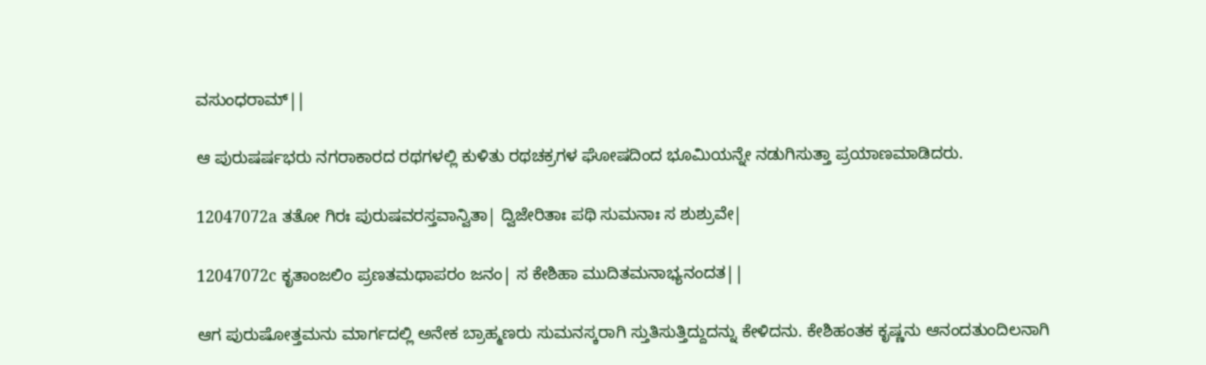ವಸುಂಧರಾಮ್||

ಆ ಪುರುಷರ್ಷಭರು ನಗರಾಕಾರದ ರಥಗಳಲ್ಲಿ ಕುಳಿತು ರಥಚಕ್ರಗಳ ಘೋಷದಿಂದ ಭೂಮಿಯನ್ನೇ ನಡುಗಿಸುತ್ತಾ ಪ್ರಯಾಣಮಾಡಿದರು.

12047072a ತತೋ ಗಿರಃ ಪುರುಷವರಸ್ತವಾನ್ವಿತಾ| ದ್ವಿಜೇರಿತಾಃ ಪಥಿ ಸುಮನಾಃ ಸ ಶುಶ್ರುವೇ|

12047072c ಕೃತಾಂಜಲಿಂ ಪ್ರಣತಮಥಾಪರಂ ಜನಂ| ಸ ಕೇಶಿಹಾ ಮುದಿತಮನಾಭ್ಯನಂದತ||

ಆಗ ಪುರುಷೋತ್ತಮನು ಮಾರ್ಗದಲ್ಲಿ ಅನೇಕ ಬ್ರಾಹ್ಮಣರು ಸುಮನಸ್ಕರಾಗಿ ಸ್ತುತಿಸುತ್ತಿದ್ದುದನ್ನು ಕೇಳಿದನು. ಕೇಶಿಹಂತಕ ಕೃಷ್ಣನು ಆನಂದತುಂದಿಲನಾಗಿ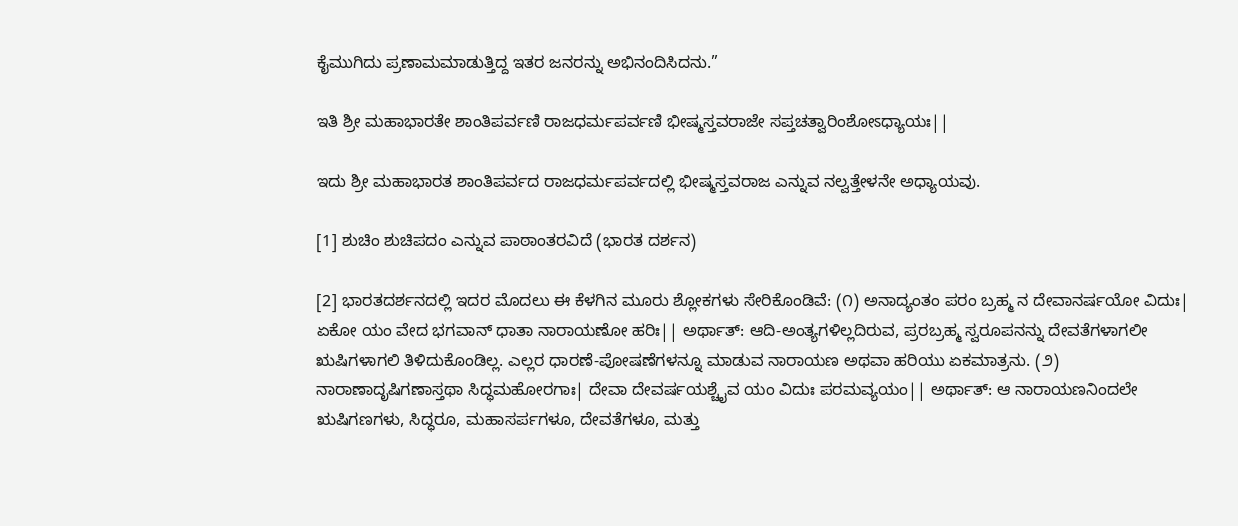ಕೈಮುಗಿದು ಪ್ರಣಾಮಮಾಡುತ್ತಿದ್ದ ಇತರ ಜನರನ್ನು ಅಭಿನಂದಿಸಿದನು.”

ಇತಿ ಶ್ರೀ ಮಹಾಭಾರತೇ ಶಾಂತಿಪರ್ವಣಿ ರಾಜಧರ್ಮಪರ್ವಣಿ ಭೀಷ್ಮಸ್ತವರಾಜೇ ಸಪ್ತಚತ್ವಾರಿಂಶೋಽಧ್ಯಾಯಃ||

ಇದು ಶ್ರೀ ಮಹಾಭಾರತ ಶಾಂತಿಪರ್ವದ ರಾಜಧರ್ಮಪರ್ವದಲ್ಲಿ ಭೀಷ್ಮಸ್ತವರಾಜ ಎನ್ನುವ ನಲ್ವತ್ತೇಳನೇ ಅಧ್ಯಾಯವು.

[1] ಶುಚಿಂ ಶುಚಿಪದಂ ಎನ್ನುವ ಪಾಠಾಂತರವಿದೆ (ಭಾರತ ದರ್ಶನ)

[2] ಭಾರತದರ್ಶನದಲ್ಲಿ ಇದರ ಮೊದಲು ಈ ಕೆಳಗಿನ ಮೂರು ಶ್ಲೋಕಗಳು ಸೇರಿಕೊಂಡಿವೆ: (೧) ಅನಾದ್ಯಂತಂ ಪರಂ ಬ್ರಹ್ಮ ನ ದೇವಾನರ್ಷಯೋ ವಿದುಃ| ಏಕೋ ಯಂ ವೇದ ಭಗವಾನ್ ಧಾತಾ ನಾರಾಯಣೋ ಹರಿಃ|| ಅರ್ಥಾತ್: ಆದಿ-ಅಂತ್ಯಗಳಿಲ್ಲದಿರುವ, ಪ್ರರಬ್ರಹ್ಮ ಸ್ವರೂಪನನ್ನು ದೇವತೆಗಳಾಗಲೀ ಋಷಿಗಳಾಗಲಿ ತಿಳಿದುಕೊಂಡಿಲ್ಲ. ಎಲ್ಲರ ಧಾರಣೆ-ಪೋಷಣೆಗಳನ್ನೂ ಮಾಡುವ ನಾರಾಯಣ ಅಥವಾ ಹರಿಯು ಏಕಮಾತ್ರನು. (೨) ನಾರಾಣಾದೃಷಿಗಣಾಸ್ತಥಾ ಸಿದ್ಧಮಹೋರಗಾಃ| ದೇವಾ ದೇವರ್ಷಯಶ್ಚೈವ ಯಂ ವಿದುಃ ಪರಮವ್ಯಯಂ|| ಅರ್ಥಾತ್: ಆ ನಾರಾಯಣನಿಂದಲೇ ಋಷಿಗಣಗಳು, ಸಿದ್ಧರೂ, ಮಹಾಸರ್ಪಗಳೂ, ದೇವತೆಗಳೂ, ಮತ್ತು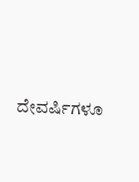ದೇವರ್ಷಿಗಳೂ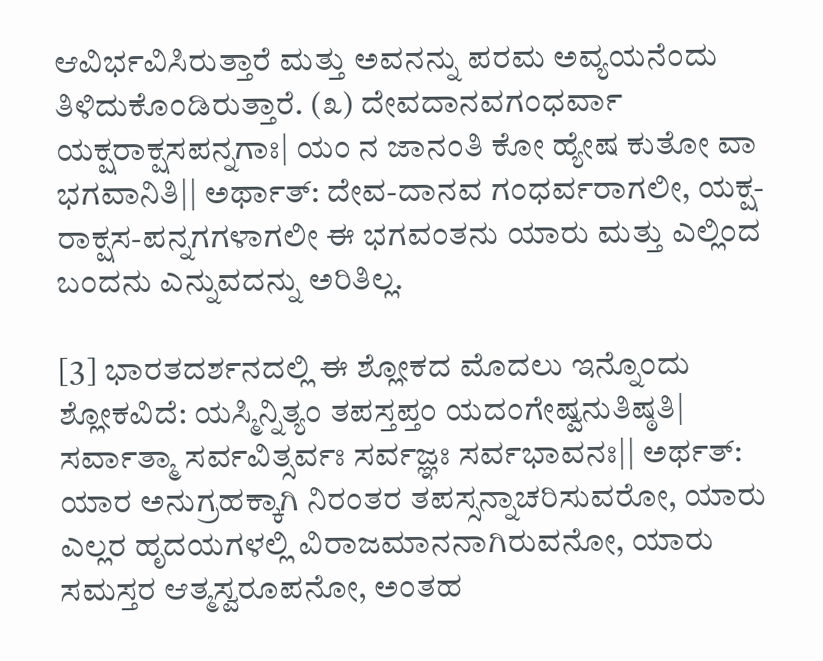ಆವಿರ್ಭವಿಸಿರುತ್ತಾರೆ ಮತ್ತು ಅವನನ್ನು ಪರಮ ಅವ್ಯಯನೆಂದು ತಿಳಿದುಕೊಂಡಿರುತ್ತಾರೆ. (೩) ದೇವದಾನವಗಂಧರ್ವಾ ಯಕ್ಷರಾಕ್ಷಸಪನ್ನಗಾಃ| ಯಂ ನ ಜಾನಂತಿ ಕೋ ಹ್ಯೇಷ ಕುತೋ ವಾ ಭಗವಾನಿತಿ|| ಅರ್ಥಾತ್: ದೇವ-ದಾನವ ಗಂಧರ್ವರಾಗಲೀ, ಯಕ್ಷ-ರಾಕ್ಷಸ-ಪನ್ನಗಗಳಾಗಲೀ ಈ ಭಗವಂತನು ಯಾರು ಮತ್ತು ಎಲ್ಲಿಂದ ಬಂದನು ಎನ್ನುವದನ್ನು ಅರಿತಿಲ್ಲ.

[3] ಭಾರತದರ್ಶನದಲ್ಲಿ ಈ ಶ್ಲೋಕದ ಮೊದಲು ಇನ್ನೊಂದು ಶ್ಲೋಕವಿದೆ: ಯಸ್ಮಿನ್ನಿತ್ಯಂ ತಪಸ್ತಪ್ತಂ ಯದಂಗೇಷ್ವನುತಿಷ್ಠತಿ| ಸರ್ವಾತ್ಮಾ ಸರ್ವವಿತ್ಸರ್ವಃ ಸರ್ವಜ್ಞಃ ಸರ್ವಭಾವನಃ|| ಅರ್ಥತ್: ಯಾರ ಅನುಗ್ರಹಕ್ಕಾಗಿ ನಿರಂತರ ತಪಸ್ಸನ್ನಾಚರಿಸುವರೋ, ಯಾರು ಎಲ್ಲರ ಹೃದಯಗಳಲ್ಲಿ ವಿರಾಜಮಾನನಾಗಿರುವನೋ, ಯಾರು ಸಮಸ್ತರ ಆತ್ಮಸ್ವರೂಪನೋ, ಅಂತಹ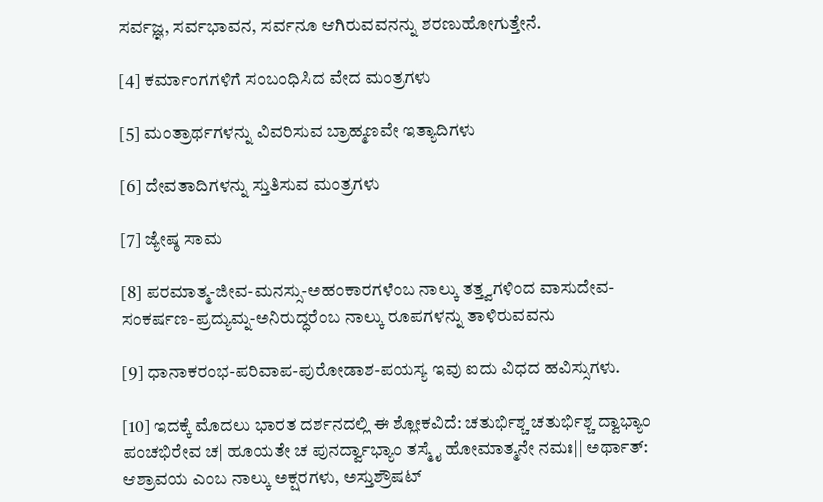ಸರ್ವಜ್ಞ, ಸರ್ವಭಾವನ, ಸರ್ವನೂ ಆಗಿರುವವನನ್ನು ಶರಣುಹೋಗುತ್ತೇನೆ.

[4] ಕರ್ಮಾಂಗಗಳಿಗೆ ಸಂಬಂಧಿಸಿದ ವೇದ ಮಂತ್ರಗಳು

[5] ಮಂತ್ರಾರ್ಥಗಳನ್ನು ವಿವರಿಸುವ ಬ್ರಾಹ್ಮಣವೇ ಇತ್ಯಾದಿಗಳು

[6] ದೇವತಾದಿಗಳನ್ನು ಸ್ತುತಿಸುವ ಮಂತ್ರಗಳು

[7] ಜ್ಯೇಷ್ಠ ಸಾಮ

[8] ಪರಮಾತ್ಮ-ಜೀವ-ಮನಸ್ಸು-ಅಹಂಕಾರಗಳೆಂಬ ನಾಲ್ಕು ತತ್ತ್ವಗಳಿಂದ ವಾಸುದೇವ-ಸಂಕರ್ಷಣ-ಪ್ರದ್ಯುಮ್ನ-ಅನಿರುದ್ಧರೆಂಬ ನಾಲ್ಕು ರೂಪಗಳನ್ನು ತಾಳಿರುವವನು

[9] ಧಾನಾಕರಂಭ-ಪರಿವಾಪ-ಪುರೋಡಾಶ-ಪಯಸ್ಯ ಇವು ಐದು ವಿಧದ ಹವಿಸ್ಸುಗಳು.

[10] ಇದಕ್ಕೆ ಮೊದಲು ಭಾರತ ದರ್ಶನದಲ್ಲಿ ಈ ಶ್ಲೋಕವಿದೆ: ಚತುರ್ಭಿಶ್ಚ ಚತುರ್ಭಿಶ್ಚ ದ್ವಾಭ್ಯಾಂ ಪಂಚಭಿರೇವ ಚ| ಹೂಯತೇ ಚ ಪುನರ್ದ್ವಾಭ್ಯಾಂ ತಸ್ಮೈ ಹೋಮಾತ್ಮನೇ ನಮಃ|| ಅರ್ಥಾತ್: ಆಶ್ರಾವಯ ಎಂಬ ನಾಲ್ಕು ಅಕ್ಷರಗಳು, ಅಸ್ತುಶ್ರೌಷಟ್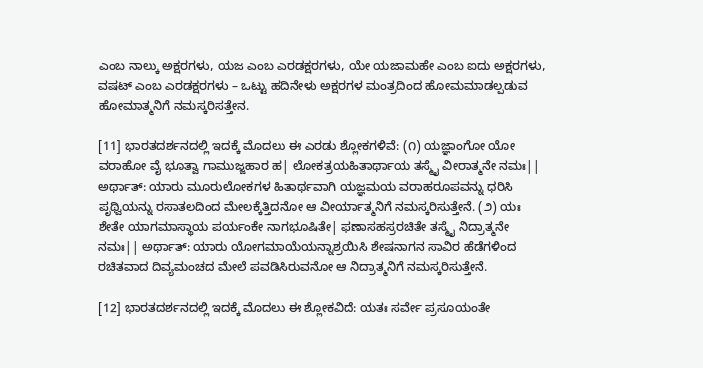ಎಂಬ ನಾಲ್ಕು ಅಕ್ಷರಗಳು, ಯಜ ಎಂಬ ಎರಡಕ್ಷರಗಳು, ಯೇ ಯಜಾಮಹೇ ಎಂಬ ಐದು ಅಕ್ಷರಗಳು, ವಷಟ್ ಎಂಬ ಎರಡಕ್ಷರಗಳು – ಒಟ್ಟು ಹದಿನೇಳು ಅಕ್ಷರಗಳ ಮಂತ್ರದಿಂದ ಹೋಮಮಾಡಲ್ಪಡುವ ಹೋಮಾತ್ಮನಿಗೆ ನಮಸ್ಕರಿಸತ್ತೇನ.

[11] ಭಾರತದರ್ಶನದಲ್ಲಿ ಇದಕ್ಕೆ ಮೊದಲು ಈ ಎರಡು ಶ್ಲೋಕಗಳಿವೆ: (೧) ಯಜ್ಞಾಂಗೋ ಯೋ ವರಾಹೋ ವೈ ಭೂತ್ವಾ ಗಾಮುಜ್ಜಹಾರ ಹ| ಲೋಕತ್ರಯಹಿತಾರ್ಥಾಯ ತಸ್ಮೈ ವೀರಾತ್ಮನೇ ನಮಃ|| ಅರ್ಥಾತ್: ಯಾರು ಮೂರುಲೋಕಗಳ ಹಿತಾರ್ಥವಾಗಿ ಯಜ್ಞಮಯ ವರಾಹರೂಪವನ್ನು ಧರಿಸಿ ಪೃಥ್ವಿಯನ್ನು ರಸಾತಲದಿಂದ ಮೇಲಕ್ಕೆತ್ತಿದನೋ ಆ ವೀರ್ಯಾತ್ಮನಿಗೆ ನಮಸ್ಕರಿಸುತ್ತೇನೆ. (೨) ಯಃ ಶೇತೇ ಯಾಗಮಾಸ್ಥಾಯ ಪರ್ಯಂಕೇ ನಾಗಭೂಷಿತೇ| ಫಣಾಸಹಸ್ರರಚಿತೇ ತಸ್ಮೈ ನಿದ್ರಾತ್ಮನೇ ನಮಃ|| ಅರ್ಥಾತ್: ಯಾರು ಯೋಗಮಾಯೆಯನ್ನಾಶ್ರಯಿಸಿ ಶೇಷನಾಗನ ಸಾವಿರ ಹೆಡೆಗಳಿಂದ ರಚಿತವಾದ ದಿವ್ಯಮಂಚದ ಮೇಲೆ ಪವಡಿಸಿರುವನೋ ಆ ನಿದ್ರಾತ್ಮನಿಗೆ ನಮಸ್ಕರಿಸುತ್ತೇನೆ.

[12] ಭಾರತದರ್ಶನದಲ್ಲಿ ಇದಕ್ಕೆ ಮೊದಲು ಈ ಶ್ಲೋಕವಿದೆ: ಯತಃ ಸರ್ವೇ ಪ್ರಸೂಯಂತೇ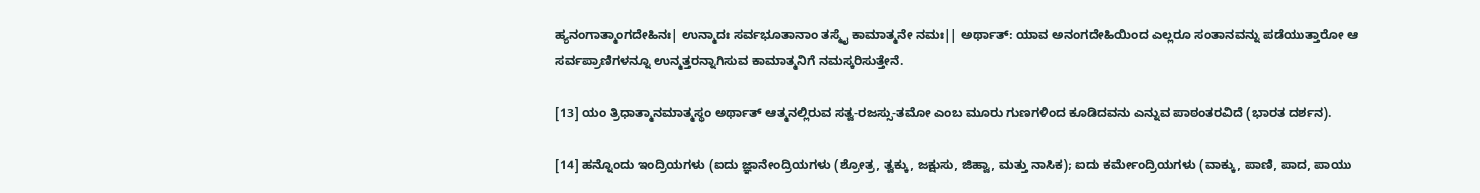ಹ್ಯನಂಗಾತ್ಮಾಂಗದೇಹಿನಃ| ಉನ್ಮಾದಃ ಸರ್ವಭೂತಾನಾಂ ತಸ್ಮೈ ಕಾಮಾತ್ಮನೇ ನಮಃ|| ಅರ್ಥಾತ್: ಯಾವ ಅನಂಗದೇಹಿಯಿಂದ ಎಲ್ಲರೂ ಸಂತಾನವನ್ನು ಪಡೆಯುತ್ತಾರೋ ಆ ಸರ್ವಪ್ರಾಣಿಗಳನ್ನೂ ಉನ್ಮತ್ತರನ್ನಾಗಿಸುವ ಕಾಮಾತ್ಮನಿಗೆ ನಮಸ್ಕರಿಸುತ್ತೇನೆ.

[13] ಯಂ ತ್ರಿಧಾತ್ಮಾನಮಾತ್ಮಸ್ಥಂ ಅರ್ಥಾತ್ ಆತ್ಮನಲ್ಲಿರುವ ಸತ್ವ-ರಜಸ್ಸು-ತಮೋ ಎಂಬ ಮೂರು ಗುಣಗಳಿಂದ ಕೂಡಿದವನು ಎನ್ನುವ ಪಾಠಂತರವಿದೆ (ಭಾರತ ದರ್ಶನ).

[14] ಹನ್ನೊಂದು ಇಂದ್ರಿಯಗಳು (ಐದು ಜ್ಞಾನೇಂದ್ರಿಯಗಳು (ಶ್ರೋತ್ರ, ತ್ವಕ್ಕು, ಜಕ್ಷುಸು, ಜಿಹ್ವಾ, ಮತ್ತು ನಾಸಿಕ); ಐದು ಕರ್ಮೇಂದ್ರಿಯಗಳು (ವಾಕ್ಕು, ಪಾಣಿ, ಪಾದ, ಪಾಯು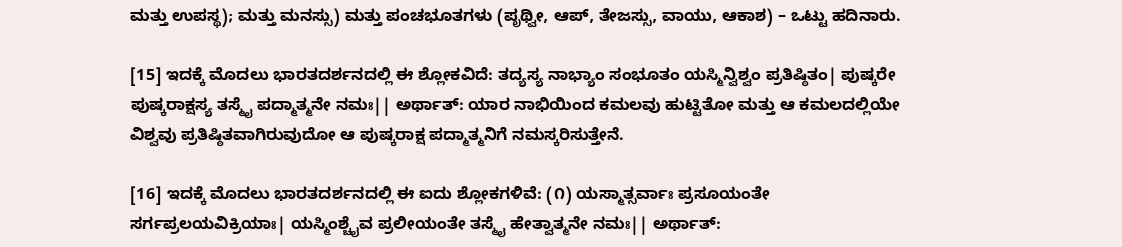ಮತ್ತು ಉಪಸ್ಥ); ಮತ್ತು ಮನಸ್ಸು) ಮತ್ತು ಪಂಚಭೂತಗಳು (ಪೃಥ್ವೀ, ಆಪ್, ತೇಜಸ್ಸು, ವಾಯು, ಆಕಾಶ) – ಒಟ್ಟು ಹದಿನಾರು.

[15] ಇದಕ್ಕೆ ಮೊದಲು ಭಾರತದರ್ಶನದಲ್ಲಿ ಈ ಶ್ಲೋಕವಿದೆ: ತದ್ಯಸ್ಯ ನಾಭ್ಯಾಂ ಸಂಭೂತಂ ಯಸ್ಮಿನ್ವಿಶ್ವಂ ಪ್ರತಿಷ್ಠಿತಂ| ಪುಷ್ಕರೇ ಪುಷ್ಕರಾಕ್ಷಸ್ಯ ತಸ್ಮೈ ಪದ್ಮಾತ್ಮನೇ ನಮಃ|| ಅರ್ಥಾತ್: ಯಾರ ನಾಭಿಯಿಂದ ಕಮಲವು ಹುಟ್ಟಿತೋ ಮತ್ತು ಆ ಕಮಲದಲ್ಲಿಯೇ ವಿಶ್ವವು ಪ್ರತಿಷ್ಠಿತವಾಗಿರುವುದೋ ಆ ಪುಷ್ಕರಾಕ್ಷ ಪದ್ಮಾತ್ಮನಿಗೆ ನಮಸ್ಕರಿಸುತ್ತೇನೆ.

[16] ಇದಕ್ಕೆ ಮೊದಲು ಭಾರತದರ್ಶನದಲ್ಲಿ ಈ ಐದು ಶ್ಲೋಕಗಳಿವೆ: (೧) ಯಸ್ಮಾತ್ಸರ್ವಾಃ ಪ್ರಸೂಯಂತೇ ಸರ್ಗಪ್ರಲಯವಿಕ್ರಿಯಾಃ| ಯಸ್ಮಿಂಶ್ಚೈವ ಪ್ರಲೀಯಂತೇ ತಸ್ಮೈ ಹೇತ್ವಾತ್ಮನೇ ನಮಃ|| ಅರ್ಥಾತ್: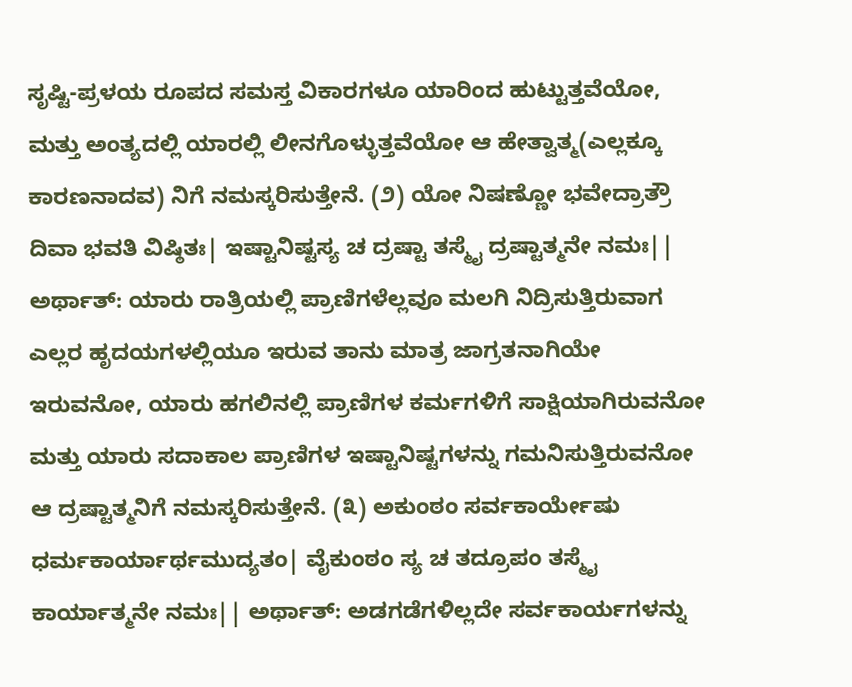ಸೃಷ್ಟಿ-ಪ್ರಳಯ ರೂಪದ ಸಮಸ್ತ ವಿಕಾರಗಳೂ ಯಾರಿಂದ ಹುಟ್ಟುತ್ತವೆಯೋ, ಮತ್ತು ಅಂತ್ಯದಲ್ಲಿ ಯಾರಲ್ಲಿ ಲೀನಗೊಳ್ಳುತ್ತವೆಯೋ ಆ ಹೇತ್ವಾತ್ಮ(ಎಲ್ಲಕ್ಕೂ ಕಾರಣನಾದವ) ನಿಗೆ ನಮಸ್ಕರಿಸುತ್ತೇನೆ. (೨) ಯೋ ನಿಷಣ್ಣೋ ಭವೇದ್ರಾತ್ರೌ ದಿವಾ ಭವತಿ ವಿಷ್ಠಿತಃ| ಇಷ್ಟಾನಿಷ್ಟಸ್ಯ ಚ ದ್ರಷ್ಟಾ ತಸ್ಮೈ ದ್ರಷ್ಟಾತ್ಮನೇ ನಮಃ|| ಅರ್ಥಾತ್: ಯಾರು ರಾತ್ರಿಯಲ್ಲಿ ಪ್ರಾಣಿಗಳೆಲ್ಲವೂ ಮಲಗಿ ನಿದ್ರಿಸುತ್ತಿರುವಾಗ ಎಲ್ಲರ ಹೃದಯಗಳಲ್ಲಿಯೂ ಇರುವ ತಾನು ಮಾತ್ರ ಜಾಗ್ರತನಾಗಿಯೇ ಇರುವನೋ, ಯಾರು ಹಗಲಿನಲ್ಲಿ ಪ್ರಾಣಿಗಳ ಕರ್ಮಗಳಿಗೆ ಸಾಕ್ಷಿಯಾಗಿರುವನೋ ಮತ್ತು ಯಾರು ಸದಾಕಾಲ ಪ್ರಾಣಿಗಳ ಇಷ್ಟಾನಿಷ್ಟಗಳನ್ನು ಗಮನಿಸುತ್ತಿರುವನೋ ಆ ದ್ರಷ್ಟಾತ್ಮನಿಗೆ ನಮಸ್ಕರಿಸುತ್ತೇನೆ. (೩) ಅಕುಂಠಂ ಸರ್ವಕಾರ್ಯೇಷು ಧರ್ಮಕಾರ್ಯಾರ್ಥಮುದ್ಯತಂ| ವೈಕುಂಠಂ ಸ್ಯ ಚ ತದ್ರೂಪಂ ತಸ್ಮೈ ಕಾರ್ಯಾತ್ಮನೇ ನಮಃ|| ಅರ್ಥಾತ್: ಅಡಗಡೆಗಳಿಲ್ಲದೇ ಸರ್ವಕಾರ್ಯಗಳನ್ನು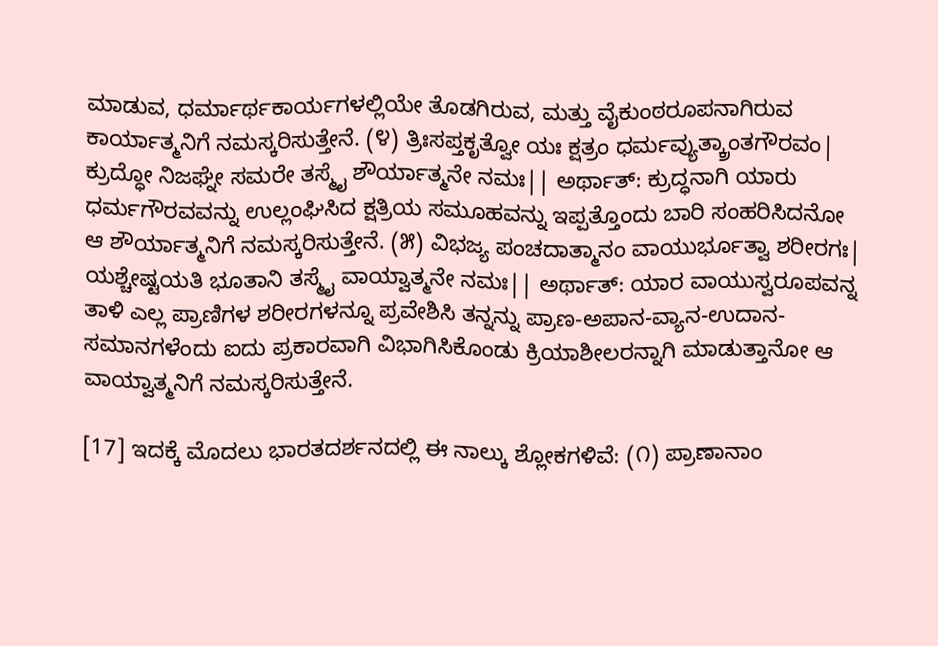ಮಾಡುವ, ಧರ್ಮಾರ್ಥಕಾರ್ಯಗಳಲ್ಲಿಯೇ ತೊಡಗಿರುವ, ಮತ್ತು ವೈಕುಂಠರೂಪನಾಗಿರುವ ಕಾರ್ಯಾತ್ಮನಿಗೆ ನಮಸ್ಕರಿಸುತ್ತೇನೆ. (೪) ತ್ರಿಃಸಪ್ತಕೃತ್ವೋ ಯಃ ಕ್ಷತ್ರಂ ಧರ್ಮವ್ಯುತ್ಕ್ರಾಂತಗೌರವಂ| ಕ್ರುದ್ಧೋ ನಿಜಘ್ನೇ ಸಮರೇ ತಸ್ಮೈ ಶೌರ್ಯಾತ್ಮನೇ ನಮಃ|| ಅರ್ಥಾತ್: ಕ್ರುದ್ಧನಾಗಿ ಯಾರು ಧರ್ಮಗೌರವವನ್ನು ಉಲ್ಲಂಘಿಸಿದ ಕ್ಷತ್ರಿಯ ಸಮೂಹವನ್ನು ಇಪ್ಪತ್ತೊಂದು ಬಾರಿ ಸಂಹರಿಸಿದನೋ ಆ ಶೌರ್ಯಾತ್ಮನಿಗೆ ನಮಸ್ಕರಿಸುತ್ತೇನೆ. (೫) ವಿಭಜ್ಯ ಪಂಚದಾತ್ಮಾನಂ ವಾಯುರ್ಭೂತ್ವಾ ಶರೀರಗಃ| ಯಶ್ಚೇಷ್ಟಯತಿ ಭೂತಾನಿ ತಸ್ಮೈ ವಾಯ್ವಾತ್ಮನೇ ನಮಃ|| ಅರ್ಥಾತ್: ಯಾರ ವಾಯುಸ್ವರೂಪವನ್ನ ತಾಳಿ ಎಲ್ಲ ಪ್ರಾಣಿಗಳ ಶರೀರಗಳನ್ನೂ ಪ್ರವೇಶಿಸಿ ತನ್ನನ್ನು ಪ್ರಾಣ-ಅಪಾನ-ವ್ಯಾನ-ಉದಾನ-ಸಮಾನಗಳೆಂದು ಐದು ಪ್ರಕಾರವಾಗಿ ವಿಭಾಗಿಸಿಕೊಂಡು ಕ್ರಿಯಾಶೀಲರನ್ನಾಗಿ ಮಾಡುತ್ತಾನೋ ಆ ವಾಯ್ವಾತ್ಮನಿಗೆ ನಮಸ್ಕರಿಸುತ್ತೇನೆ.

[17] ಇದಕ್ಕೆ ಮೊದಲು ಭಾರತದರ್ಶನದಲ್ಲಿ ಈ ನಾಲ್ಕು ಶ್ಲೋಕಗಳಿವೆ: (೧) ಪ್ರಾಣಾನಾಂ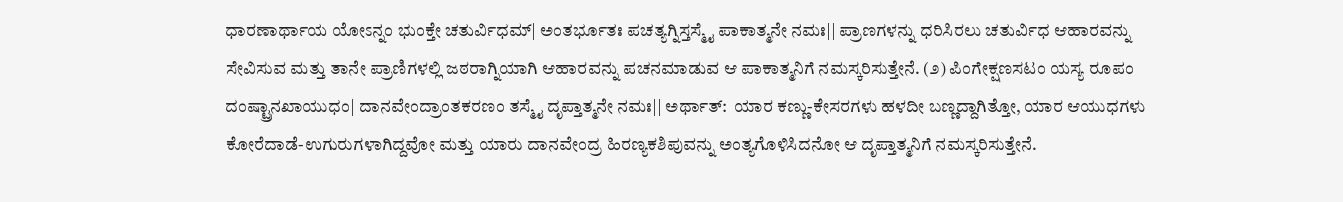ಧಾರಣಾರ್ಥಾಯ ಯೋಽನ್ನಂ ಭುಂಕ್ತೇ ಚತುರ್ವಿಧಮ್| ಅಂತರ್ಭೂತಃ ಪಚತ್ಯಗ್ನಿಸ್ತಸ್ಮೈ ಪಾಕಾತ್ಮನೇ ನಮಃ|| ಪ್ರಾಣಗಳನ್ನು ಧರಿಸಿರಲು ಚತುರ್ವಿಧ ಆಹಾರವನ್ನು ಸೇವಿಸುವ ಮತ್ತು ತಾನೇ ಪ್ರಾಣಿಗಳಲ್ಲಿ ಜಠರಾಗ್ನಿಯಾಗಿ ಆಹಾರವನ್ನು ಪಚನಮಾಡುವ ಆ ಪಾಕಾತ್ಮನಿಗೆ ನಮಸ್ಕರಿಸುತ್ತೇನೆ. (೨) ಪಿಂಗೇಕ್ಷಣಸಟಂ ಯಸ್ಯ ರೂಪಂ ದಂಷ್ಟ್ರಾನಖಾಯುಧಂ| ದಾನವೇಂದ್ರಾಂತಕರಣಂ ತಸ್ಮೈ ದೃಪ್ತಾತ್ಮನೇ ನಮಃ|| ಅರ್ಥಾತ್:  ಯಾರ ಕಣ್ಣು-ಕೇಸರಗಳು ಹಳದೀ ಬಣ್ಣದ್ದಾಗಿತ್ತೋ, ಯಾರ ಆಯುಧಗಳು ಕೋರೆದಾಡೆ-ಉಗುರುಗಳಾಗಿದ್ದವೋ ಮತ್ತು ಯಾರು ದಾನವೇಂದ್ರ ಹಿರಣ್ಯಕಶಿಪುವನ್ನು ಅಂತ್ಯಗೊಳಿಸಿದನೋ ಆ ದೃಪ್ತಾತ್ಮನಿಗೆ ನಮಸ್ಕರಿಸುತ್ತೇನೆ.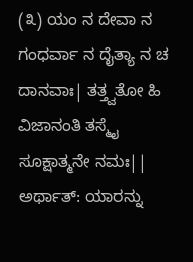(೩) ಯಂ ನ ದೇವಾ ನ ಗಂಧರ್ವಾ ನ ದೈತ್ಯಾ ನ ಚ ದಾನವಾಃ| ತತ್ತ್ವತೋ ಹಿ ವಿಜಾನಂತಿ ತಸ್ಮೈ ಸೂಕ್ಷಾತ್ಮನೇ ನಮಃ|| ಅರ್ಥಾತ್: ಯಾರನ್ನು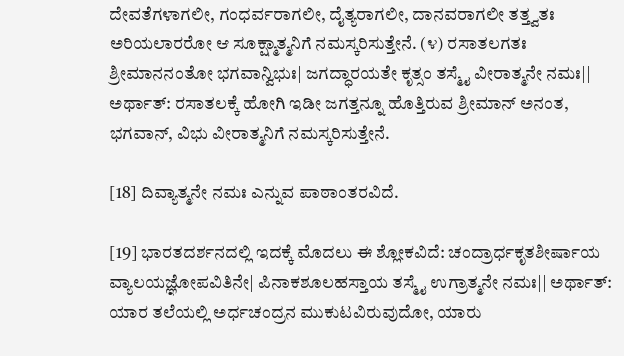ದೇವತೆಗಳಾಗಲೀ, ಗಂಧರ್ವರಾಗಲೀ, ದೈತ್ಯರಾಗಲೀ, ದಾನವರಾಗಲೀ ತತ್ತ್ವತಃ ಅರಿಯಲಾರರೋ ಆ ಸೂಕ್ಷ್ಮಾತ್ಮನಿಗೆ ನಮಸ್ಕರಿಸುತ್ತೇನೆ. (೪) ರಸಾತಲಗತಃ ಶ್ರೀಮಾನನಂತೋ ಭಗವಾನ್ವಿಭುಃ| ಜಗದ್ಧಾರಯತೇ ಕೃತ್ಸಂ ತಸ್ಮೈ ವೀರಾತ್ಮನೇ ನಮಃ|| ಅರ್ಥಾತ್: ರಸಾತಲಕ್ಕೆ ಹೋಗಿ ಇಡೀ ಜಗತ್ತನ್ನೂ ಹೊತ್ತಿರುವ ಶ್ರೀಮಾನ್ ಅನಂತ, ಭಗವಾನ್, ವಿಭು ವೀರಾತ್ಮನಿಗೆ ನಮಸ್ಕರಿಸುತ್ತೇನೆ.

[18] ದಿವ್ಯಾತ್ಮನೇ ನಮಃ ಎನ್ನುವ ಪಾಠಾಂತರವಿದೆ.

[19] ಭಾರತದರ್ಶನದಲ್ಲಿ ಇದಕ್ಕೆ ಮೊದಲು ಈ ಶ್ಲೋಕವಿದೆ: ಚಂದ್ರಾರ್ಧಕೃತಶೀರ್ಷಾಯ ವ್ಯಾಲಯಜ್ಞೋಪವಿತಿನೇ| ಪಿನಾಕಶೂಲಹಸ್ತಾಯ ತಸ್ಮೈ ಉಗ್ರಾತ್ಮನೇ ನಮಃ|| ಅರ್ಥಾತ್: ಯಾರ ತಲೆಯಲ್ಲಿ ಅರ್ಧಚಂದ್ರನ ಮುಕುಟವಿರುವುದೋ, ಯಾರು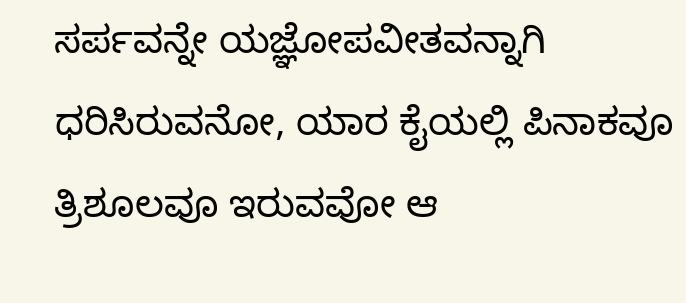ಸರ್ಪವನ್ನೇ ಯಜ್ಞೋಪವೀತವನ್ನಾಗಿ ಧರಿಸಿರುವನೋ, ಯಾರ ಕೈಯಲ್ಲಿ ಪಿನಾಕವೂ ತ್ರಿಶೂಲವೂ ಇರುವವೋ ಆ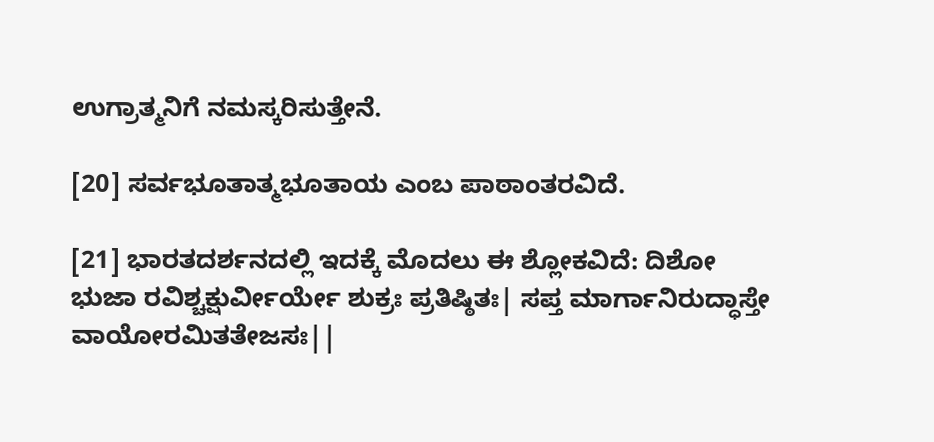ಉಗ್ರಾತ್ಮನಿಗೆ ನಮಸ್ಕರಿಸುತ್ತೇನೆ.

[20] ಸರ್ವಭೂತಾತ್ಮಭೂತಾಯ ಎಂಬ ಪಾಠಾಂತರವಿದೆ.

[21] ಭಾರತದರ್ಶನದಲ್ಲಿ ಇದಕ್ಕೆ ಮೊದಲು ಈ ಶ್ಲೋಕವಿದೆ: ದಿಶೋ ಭುಜಾ ರವಿಶ್ಚಕ್ಷುರ್ವೀರ್ಯೇ ಶುಕ್ರಃ ಪ್ರತಿಷ್ಠಿತಃ| ಸಪ್ತ ಮಾರ್ಗಾನಿರುದ್ಧಾಸ್ತೇ ವಾಯೋರಮಿತತೇಜಸಃ||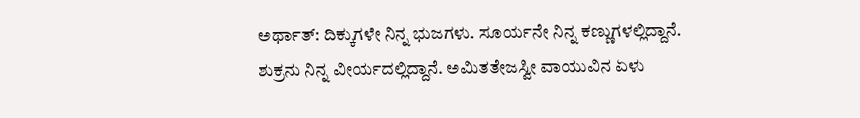ಅರ್ಥಾತ್: ದಿಕ್ಕುಗಳೇ ನಿನ್ನ ಭುಜಗಳು. ಸೂರ್ಯನೇ ನಿನ್ನ ಕಣ್ಣುಗಳಲ್ಲಿದ್ದಾನೆ. ಶುಕ್ರನು ನಿನ್ನ ವೀರ್ಯದಲ್ಲಿದ್ದಾನೆ. ಅಮಿತತೇಜಸ್ವೀ ವಾಯುವಿನ ಏಳು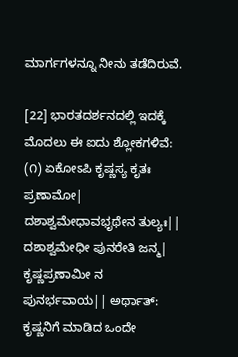ಮಾರ್ಗಗಳನ್ನೂ ನೀನು ತಡೆದಿರುವೆ.

[22] ಭಾರತದರ್ಶನದಲ್ಲಿ ಇದಕ್ಕೆ ಮೊದಲು ಈ ಐದು ಶ್ಲೋಕಗಳಿವೆ: (೧) ಏಕೋಽಪಿ ಕೃಷ್ಣಸ್ಯ ಕೃತಃ ಪ್ರಣಾಮೋ| ದಶಾಶ್ವಮೇಧಾವಭೃಥೇನ ತುಲ್ಯಃ|| ದಶಾಶ್ವಮೇಧೀ ಪುನರೇತಿ ಜನ್ಮ| ಕೃಷ್ಣಪ್ರಣಾಮೀ ನ ಪುನರ್ಭವಾಯ|| ಅರ್ಥಾತ್: ಕೃಷ್ಣನಿಗೆ ಮಾಡಿದ ಒಂದೇ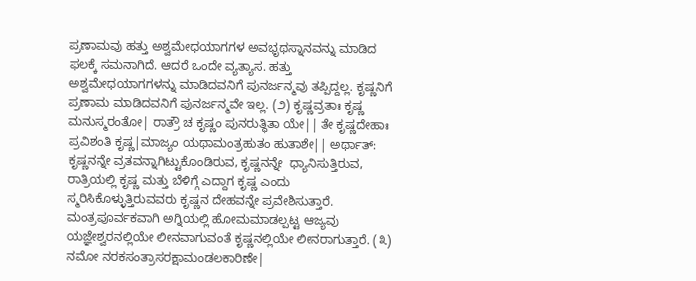ಪ್ರಣಾಮವು ಹತ್ತು ಅಶ್ವಮೇಧಯಾಗಗಳ ಅವಭೃಥಸ್ನಾನವನ್ನು ಮಾಡಿದ ಫಲಕ್ಕೆ ಸಮನಾಗಿದೆ. ಆದರೆ ಒಂದೇ ವ್ಯತ್ಯಾಸ. ಹತ್ತು ಅಶ್ವಮೇಧಯಾಗಗಳನ್ನು ಮಾಡಿದವನಿಗೆ ಪುನರ್ಜನ್ಮವು ತಪ್ಪಿದ್ದಲ್ಲ. ಕೃಷ್ಣನಿಗೆ ಪ್ರಣಾಮ ಮಾಡಿದವನಿಗೆ ಪುನರ್ಜನ್ಮವೇ ಇಲ್ಲ. (೨) ಕೃಷ್ಣವ್ರತಾಃ ಕೃಷ್ಣ ಮನುಸ್ಮರಂತೋ| ರಾತ್ರೌ ಚ ಕೃಷ್ಣಂ ಪುನರುತ್ಥಿತಾ ಯೇ|| ತೇ ಕೃಷ್ಣದೇಹಾಃ ಪ್ರವಿಶಂತಿ ಕೃಷ್ಣ|ಮಾಜ್ಯಂ ಯಥಾಮಂತ್ರಹುತಂ ಹುತಾಶೇ|| ಅರ್ಥಾತ್: ಕೃಷ್ಣನನ್ನೇ ವ್ರತವನ್ನಾಗಿಟ್ಟುಕೊಂಡಿರುವ, ಕೃಷ್ಣನನ್ನೇ  ಧ್ಯಾನಿಸುತ್ತಿರುವ, ರಾತ್ರಿಯಲ್ಲಿ ಕೃಷ್ಣ ಮತ್ತು ಬೆಳಿಗ್ಗೆ ಎದ್ದಾಗ ಕೃಷ್ಣ ಎಂದು ಸ್ಮರಿಸಿಕೊಳ್ಳುತ್ತಿರುವವರು ಕೃಷ್ಣನ ದೇಹವನ್ನೇ ಪ್ರವೇಶಿಸುತ್ತಾರೆ. ಮಂತ್ರಪೂರ್ವಕವಾಗಿ ಅಗ್ನಿಯಲ್ಲಿ ಹೋಮಮಾಡಲ್ಪಟ್ಟ ಆಜ್ಯವು ಯಜ್ಞೇಶ್ವರನಲ್ಲಿಯೇ ಲೀನವಾಗುವಂತೆ ಕೃಷ್ಣನಲ್ಲಿಯೇ ಲೀನರಾಗುತ್ತಾರೆ. (೩) ನಮೋ ನರಕಸಂತ್ರಾಸರಕ್ಷಾಮಂಡಲಕಾರಿಣೇ|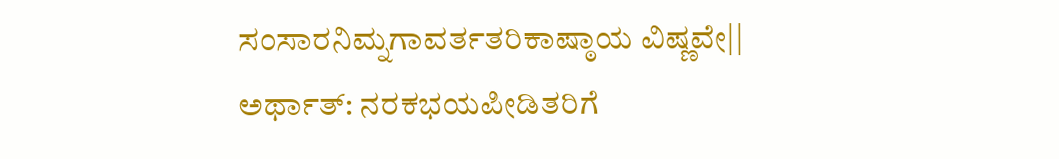ಸಂಸಾರನಿಮ್ನಗಾವರ್ತತರಿಕಾಷ್ಠಾಯ ವಿಷ್ಣವೇ|| ಅರ್ಥಾತ್: ನರಕಭಯಪೀಡಿತರಿಗೆ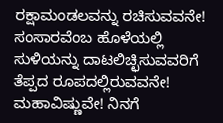ರಕ್ಷಾಮಂಡಲವನ್ನು ರಚಿಸುವವನೇ! ಸಂಸಾರವೆಂಬ ಹೊಳೆಯಲ್ಲಿ ಸುಳಿಯನ್ನು ದಾಟಲಿಚ್ಛಿಸುವವರಿಗೆ ತೆಪ್ಪದ ರೂಪದಲ್ಲಿರುವವನೇ! ಮಹಾವಿಷ್ಣುವೇ! ನಿನಗೆ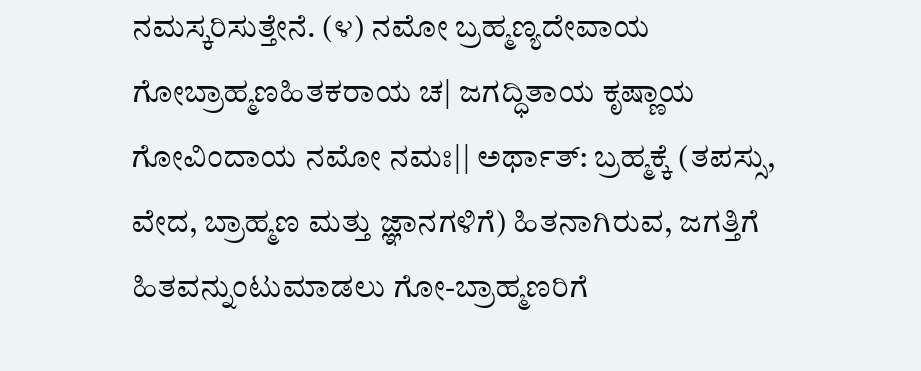ನಮಸ್ಕರಿಸುತ್ತೇನೆ. (೪) ನಮೋ ಬ್ರಹ್ಮಣ್ಯದೇವಾಯ ಗೋಬ್ರಾಹ್ಮಣಹಿತಕರಾಯ ಚ| ಜಗದ್ಧಿತಾಯ ಕೃಷ್ಣಾಯ ಗೋವಿಂದಾಯ ನಮೋ ನಮಃ|| ಅರ್ಥಾತ್: ಬ್ರಹ್ಮಕ್ಕೆ (ತಪಸ್ಸು, ವೇದ, ಬ್ರಾಹ್ಮಣ ಮತ್ತು ಜ್ಞಾನಗಳಿಗೆ) ಹಿತನಾಗಿರುವ, ಜಗತ್ತಿಗೆ ಹಿತವನ್ನುಂಟುಮಾಡಲು ಗೋ-ಬ್ರಾಹ್ಮಣರಿಗೆ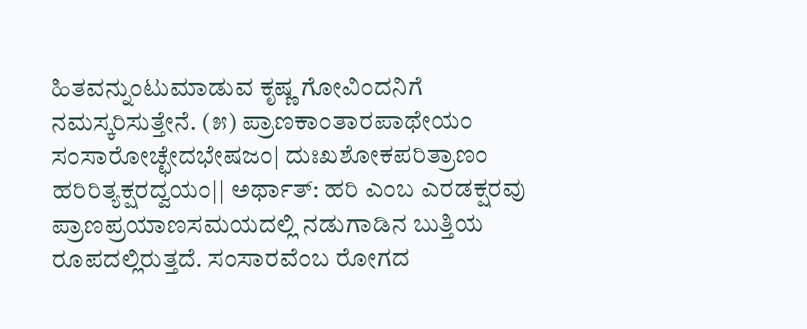ಹಿತವನ್ನುಂಟುಮಾಡುವ ಕೃಷ್ಣ ಗೋವಿಂದನಿಗೆ ನಮಸ್ಕರಿಸುತ್ತೇನೆ. (೫) ಪ್ರಾಣಕಾಂತಾರಪಾಥೇಯಂ ಸಂಸಾರೋಚ್ಛೇದಭೇಷಜಂ| ದುಃಖಶೋಕಪರಿತ್ರಾಣಂ ಹರಿರಿತ್ಯಕ್ಷರದ್ವಯಂ|| ಅರ್ಥಾತ್: ಹರಿ ಎಂಬ ಎರಡಕ್ಷರವು ಪ್ರಾಣಪ್ರಯಾಣಸಮಯದಲ್ಲಿ ನಡುಗಾಡಿನ ಬುತ್ತಿಯ ರೂಪದಲ್ಲಿರುತ್ತದೆ. ಸಂಸಾರವೆಂಬ ರೋಗದ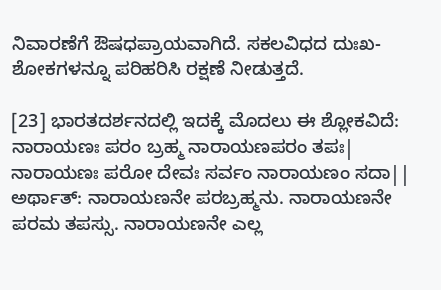ನಿವಾರಣೆಗೆ ಔಷಧಪ್ರಾಯವಾಗಿದೆ. ಸಕಲವಿಧದ ದುಃಖ-ಶೋಕಗಳನ್ನೂ ಪರಿಹರಿಸಿ ರಕ್ಷಣೆ ನೀಡುತ್ತದೆ.

[23] ಭಾರತದರ್ಶನದಲ್ಲಿ ಇದಕ್ಕೆ ಮೊದಲು ಈ ಶ್ಲೋಕವಿದೆ: ನಾರಾಯಣಃ ಪರಂ ಬ್ರಹ್ಮ ನಾರಾಯಣಪರಂ ತಪಃ| ನಾರಾಯಣಃ ಪರೋ ದೇವಃ ಸರ್ವಂ ನಾರಾಯಣಂ ಸದಾ|| ಅರ್ಥಾತ್: ನಾರಾಯಣನೇ ಪರಬ್ರಹ್ಮನು. ನಾರಾಯಣನೇ ಪರಮ ತಪಸ್ಸು. ನಾರಾಯಣನೇ ಎಲ್ಲ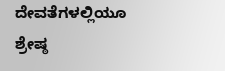ದೇವತೆಗಳಲ್ಲಿಯೂ ಶ್ರೇಷ್ಠ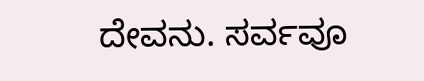ದೇವನು. ಸರ್ವವೂ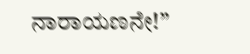ನಾರಾಯಣನೇ!”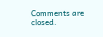Comments are closed.